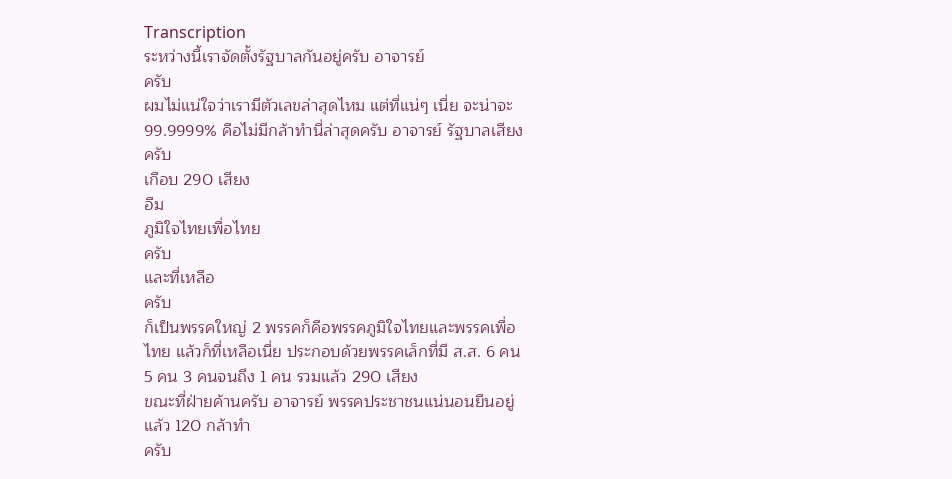Transcription
ระหว่างนี้เราจัดตั้งรัฐบาลกันอยู่ครับ อาจารย์
ครับ
ผมไม่แน่ใจว่าเรามีตัวเลขล่าสุดไหม แต่ที่แน่ๆ เนี่ย จะน่าจะ 99.9999% คือไม่มีกล้าทำนี่ล่าสุดครับ อาจารย์ รัฐบาลเสียง
ครับ
เกือบ 290 เสียง
อืม
ภูมิใจไทยเพื่อไทย
ครับ
และที่เหลือ
ครับ
ก็เป็นพรรคใหญ่ 2 พรรคก็คือพรรคภูมิใจไทยและพรรคเพื่อไทย แล้วก็ที่เหลือเนี่ย ประกอบด้วยพรรคเล็กที่มี ส.ส. 6 คน 5 คน 3 คนจนถึง 1 คน รวมแล้ว 290 เสียง
ขณะที่ฝ่ายค้านครับ อาจารย์ พรรคประชาชนแน่นอนยืนอยู่แล้ว 120 กล้าทำ
ครับ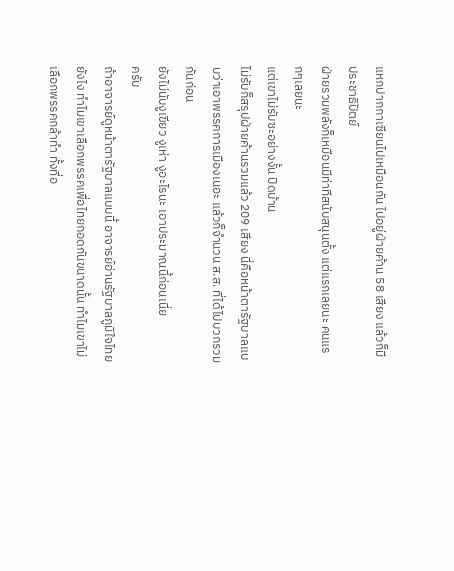แหกปากกาเซียนไปเหมือนกัน ไปอยู่ฝ่ายค้าน 58 เสียง แล้วก็มีประชาธิปัตย์
ฝ่ายรวมพลังก็เหมือนมีท่าทีสนับสนุนตั้ง แต่แรกเลยนะ คนแรกๆเลยนะ
แต่เขาไม่รับซะอย่างงั้น ปิดบ้าน
ไม่รับก็สรุปฝ่ายค้านรวมแล้ว 209 เสียง นี่คือหน้าตารัฐบาลแบบว่าเอาพรรคการเมืองเนอะ แล้วก็จำนวน ส.ส. ที่ได้ไปบวกรวมกันก่อน
ยังไม่นับงูเขียว งูเห่า งูอะไรนะ เอาประมาณนี้ก่อนเนี่ย
ครับ
ถ้าอาจารย์ดูหน้าตารัฐบาลแบบนี้ อาจารย์อ่านรัฐบาลภูมิใจไทยยังไง ทำไมเขาเลือกพรรคเพื่อไทยกอดกันขนาดนั้น ทำไมเขาไม่เลือกพรรคกล้าทำ ทั้งที่อ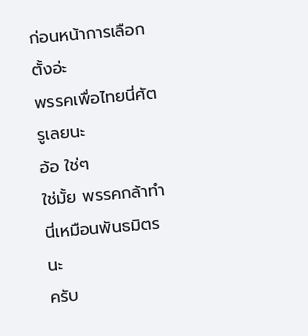ก่อนหน้าการเลือกตั้งอ่ะ
พรรคเพื่อไทยนี่ศัตรูเลยนะ
อ้อ ใช่ๆ
ใช่มั้ย พรรคกล้าทำนี่เหมือนพันธมิตรนะ
ครับ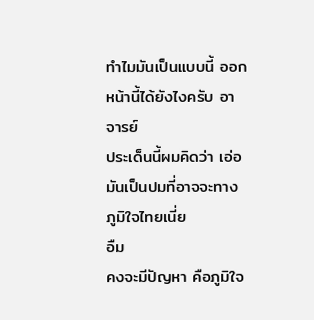ทำไมมันเป็นแบบนี้ ออกหน้านี้ได้ยังไงครับ อาจารย์
ประเด็นนี้ผมคิดว่า เอ่อ มันเป็นปมที่อาจจะทางภูมิใจไทยเนี่ย
อืม
คงจะมีปัญหา คือภูมิใจ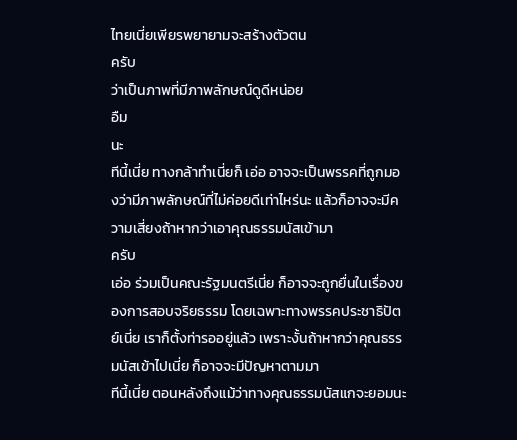ไทยเนี่ยเพียรพยายามจะสร้างตัวตน
ครับ
ว่าเป็นภาพที่มีภาพลักษณ์ดูดีหน่อย
อืม
นะ
ทีนี้เนี่ย ทางกล้าทำเนี่ยก็ เอ่อ อาจจะเป็นพรรคที่ถูกมองว่ามีภาพลักษณ์ที่ไม่ค่อยดีเท่าไหร่นะ แล้วก็อาจจะมีความเสี่ยงถ้าหากว่าเอาคุณธรรมนัสเข้ามา
ครับ
เอ่อ ร่วมเป็นคณะรัฐมนตรีเนี่ย ก็อาจจะถูกยื่นในเรื่องของการสอบจริยธรรม โดยเฉพาะทางพรรคประชาธิปัตย์เนี่ย เราก็ตั้งท่ารออยู่แล้ว เพราะงั้นถ้าหากว่าคุณธรรมนัสเข้าไปเนี่ย ก็อาจจะมีปัญหาตามมา
ทีนี้เนี่ย ตอนหลังถึงแม้ว่าทางคุณธรรมนัสแกจะยอมนะ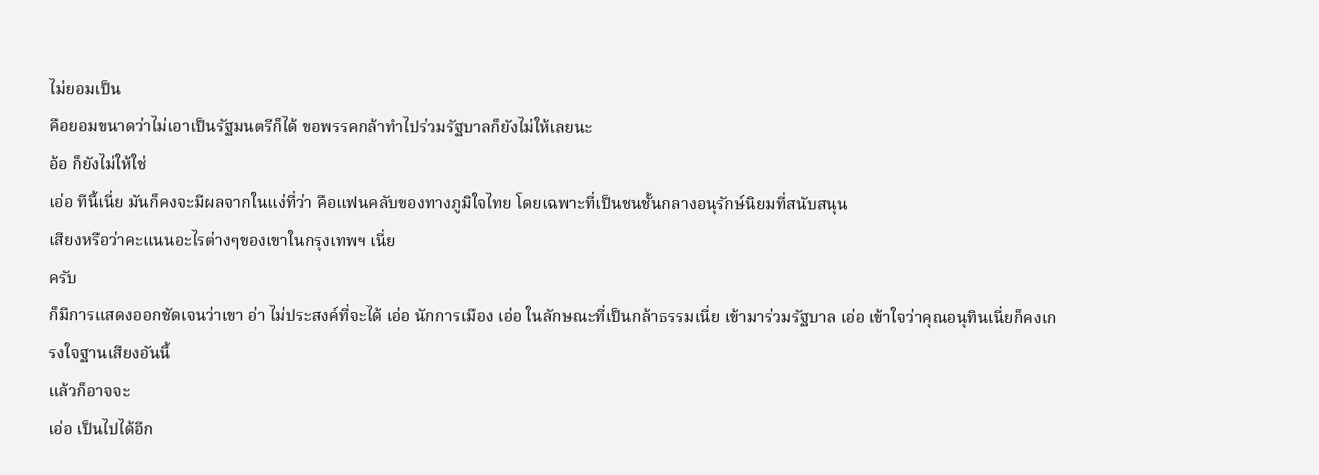ไม่ยอมเป็น
คือยอมขนาดว่าไม่เอาเป็นรัฐมนตรีก็ได้ ขอพรรคกล้าทำไปร่วมรัฐบาลก็ยังไม่ให้เลยนะ
อ้อ ก็ยังไม่ให้ใช่
เอ่อ ทีนี้เนี่ย มันก็คงจะมีผลจากในแง่ที่ว่า คือแฟนคลับของทางภูมิใจไทย โดยเฉพาะที่เป็นชนชั้นกลางอนุรักษ์นิยมที่สนับสนุน
เสียงหรือว่าคะแนนอะไรต่างๆของเขาในกรุงเทพฯ เนี่ย
ครับ
ก็มีการแสดงออกชัดเจนว่าเขา อ่า ไม่ประสงค์ที่จะได้ เอ่อ นักการเมือง เอ่อ ในลักษณะที่เป็นกล้าธรรมเนี่ย เข้ามาร่วมรัฐบาล เอ่อ เข้าใจว่าคุณอนุทินเนี่ยก็คงเกรงใจฐานเสียงอันนี้
แล้วก็อาจจะ
เอ่อ เป็นไปได้อีก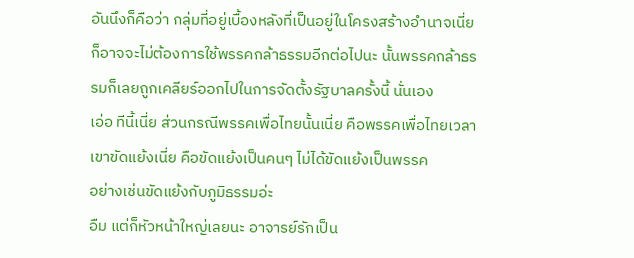อันนึงก็คือว่า กลุ่มที่อยู่เบื้องหลังที่เป็นอยู่ในโครงสร้างอำนาจเนี่ย ก็อาจจะไม่ต้องการใช้พรรคกล้าธรรมอีกต่อไปนะ นั้นพรรคกล้าธรรมก็เลยถูกเคลียร์ออกไปในการจัดตั้งรัฐบาลครั้งนี้ นั่นเอง
เอ่อ ทีนี้เนี่ย ส่วนกรณีพรรคเพื่อไทยนั้นเนี่ย คือพรรคเพื่อไทยเวลาเขาขัดแย้งเนี่ย คือขัดแย้งเป็นคนๆ ไม่ได้ขัดแย้งเป็นพรรค
อย่างเช่นขัดแย้งกับภูมิธรรมอ่ะ
อืม แต่ก็หัวหน้าใหญ่เลยนะ อาจารย์รักเป็น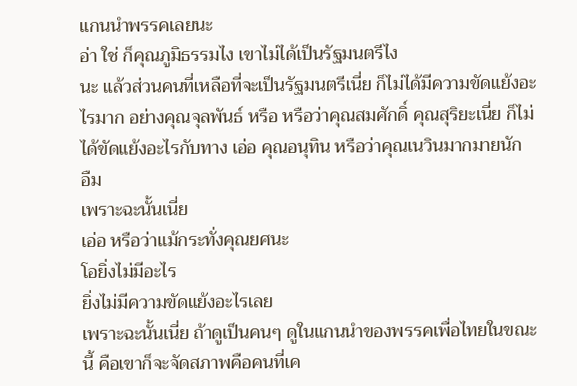แกนนำพรรคเลยนะ
อ่า ใช่ ก็คุณภูมิธรรมไง เขาไม่ได้เป็นรัฐมนตรีไง
นะ แล้วส่วนคนที่เหลือที่จะเป็นรัฐมนตรีเนี่ย ก็ไม่ได้มีความขัดแย้งอะไรมาก อย่างคุณจุลพันธ์ หรือ หรือว่าคุณสมศักดิ์ คุณสุริยะเนี่ย ก็ไม่ได้ขัดแย้งอะไรกับทาง เอ่อ คุณอนุทิน หรือว่าคุณเนวินมากมายนัก
อืม
เพราะฉะนั้นเนี่ย
เอ่อ หรือว่าแม้กระทั่งคุณยศนะ
โอยิ่งไม่มีอะไร
ยิ่งไม่มีความขัดแย้งอะไรเลย
เพราะฉะนั้นเนี่ย ถ้าดูเป็นคนๆ ดูในแกนนำของพรรคเพื่อไทยในขณะนี้ คือเขาก็จะจัดสภาพคือคนที่เค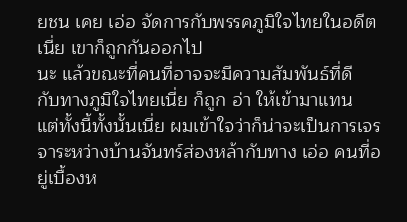ยชน เคย เอ่อ จัดการกับพรรคภูมิใจไทยในอดีตเนี่ย เขาก็ถูกกันออกไป
นะ แล้วขณะที่คนที่อาจจะมีความสัมพันธ์ที่ดี
กับทางภูมิใจไทยเนี่ย ก็ถูก อ่า ให้เข้ามาแทน
แต่ทั้งนี้ทั้งนั้นเนี่ย ผมเข้าใจว่าก็น่าจะเป็นการเจรจาระหว่างบ้านจันทร์ส่องหล้ากับทาง เอ่อ คนที่อยู่เบื้องห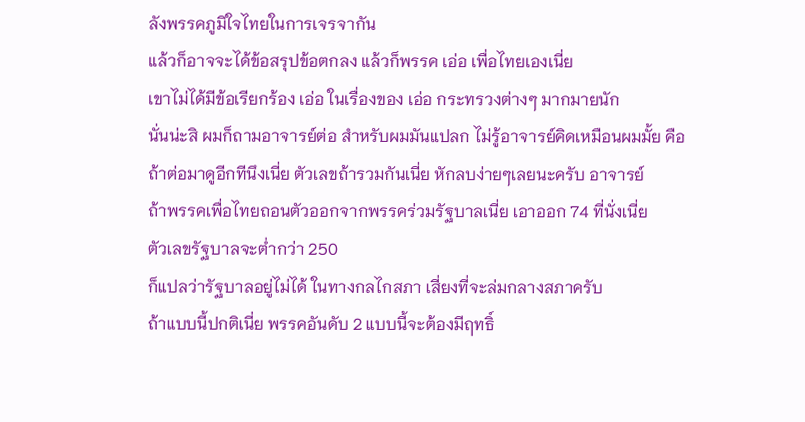ลังพรรคภูมิใจไทยในการเจรจากัน
แล้วก็อาจจะได้ข้อสรุปข้อตกลง แล้วก็พรรค เอ่อ เพื่อไทยเองเนี่ย
เขาไม่ได้มีข้อเรียกร้อง เอ่อ ในเรื่องของ เอ่อ กระทรวงต่างๆ มากมายนัก
นั่นน่ะสิ ผมก็ถามอาจารย์ต่อ สำหรับผมมันแปลก ไม่รู้อาจารย์คิดเหมือนผมมั้ย คือถ้าต่อมาดูอีกทีนึงเนี่ย ตัวเลขถ้ารวมกันเนี่ย หักลบง่ายๆเลยนะครับ อาจารย์
ถ้าพรรคเพื่อไทยถอนตัวออกจากพรรคร่วมรัฐบาลเนี่ย เอาออก 74 ที่นั่งเนี่ย
ตัวเลขรัฐบาลจะต่ำกว่า 250
ก็แปลว่ารัฐบาลอยู่ไม่ได้ ในทางกลไกสภา เสี่ยงที่จะล่มกลางสภาครับ
ถ้าแบบนี้ปกติเนี่ย พรรคอันดับ 2 แบบนี้จะต้องมีฤทธิ์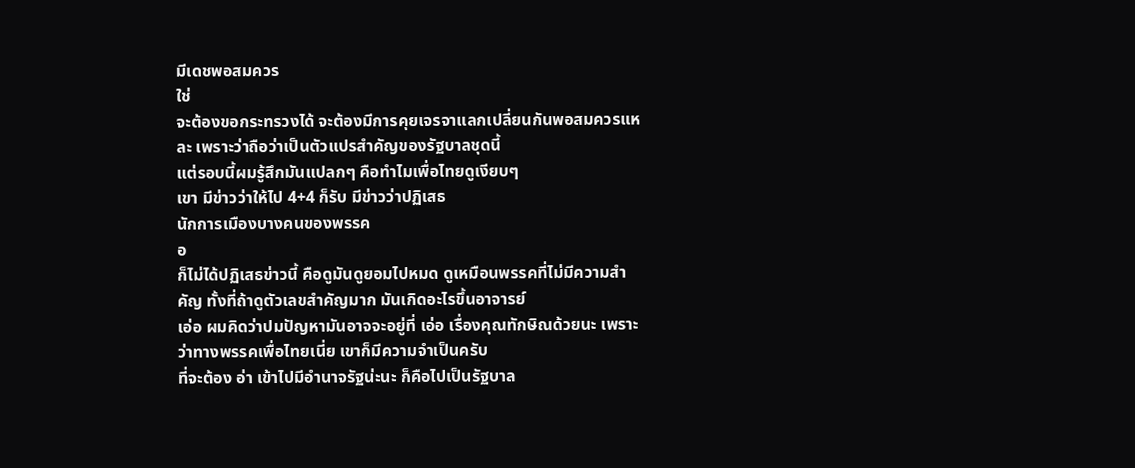มีเดชพอสมควร
ใช่
จะต้องขอกระทรวงได้ จะต้องมีการคุยเจรจาแลกเปลี่ยนกันพอสมควรแหละ เพราะว่าถือว่าเป็นตัวแปรสำคัญของรัฐบาลชุดนี้
แต่รอบนี้ผมรู้สึกมันแปลกๆ คือทำไมเพื่อไทยดูเงียบๆ
เขา มีข่าวว่าให้ไป 4+4 ก็รับ มีข่าวว่าปฏิเสธ
นักการเมืองบางคนของพรรค
อ
ก็ไม่ได้ปฏิเสธข่าวนี้ คือดูมันดูยอมไปหมด ดูเหมือนพรรคที่ไม่มีความสำคัญ ทั้งที่ถ้าดูตัวเลขสำคัญมาก มันเกิดอะไรขึ้นอาจารย์
เอ่อ ผมคิดว่าปมปัญหามันอาจจะอยู่ที่ เอ่อ เรื่องคุณทักษิณด้วยนะ เพราะว่าทางพรรคเพื่อไทยเนี่ย เขาก็มีความจำเป็นครับ
ที่จะต้อง อ่า เข้าไปมีอำนาจรัฐน่ะนะ ก็คือไปเป็นรัฐบาล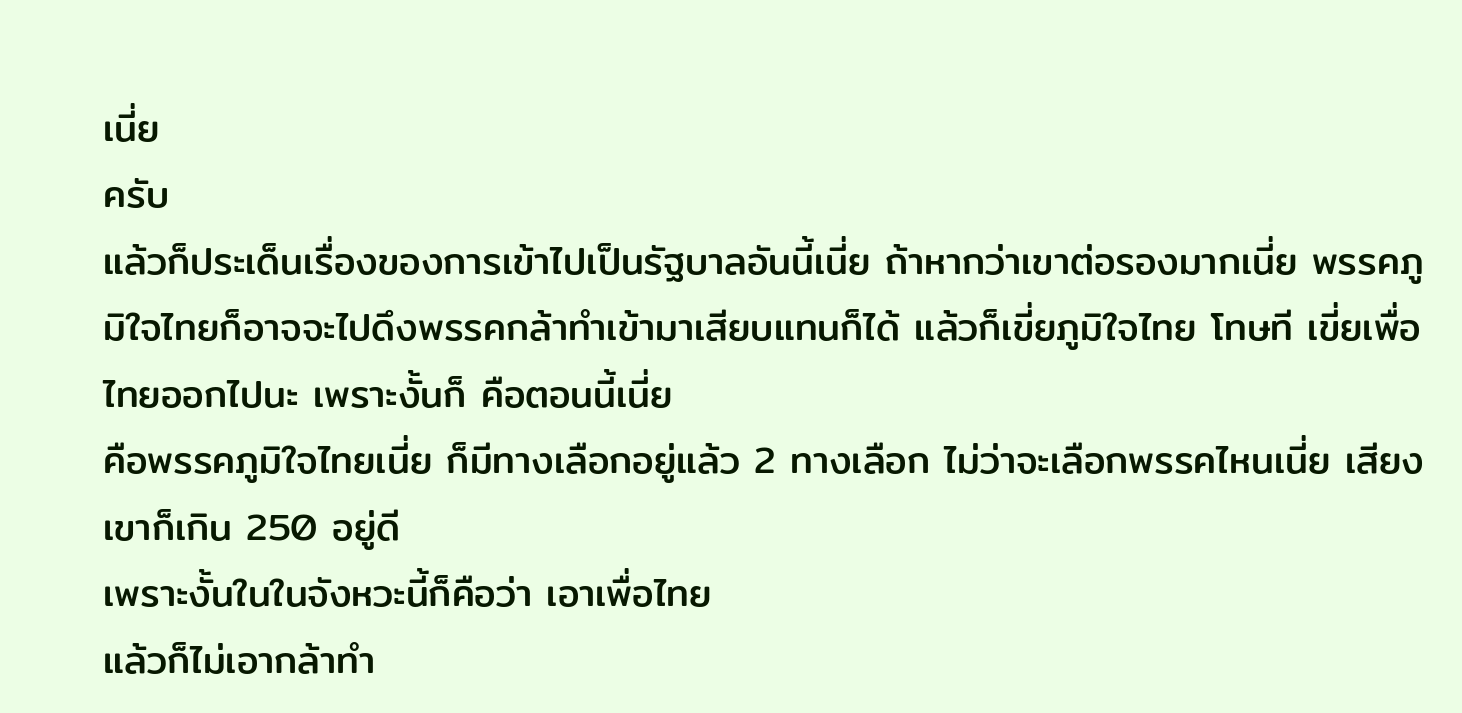เนี่ย
ครับ
แล้วก็ประเด็นเรื่องของการเข้าไปเป็นรัฐบาลอันนี้เนี่ย ถ้าหากว่าเขาต่อรองมากเนี่ย พรรคภูมิใจไทยก็อาจจะไปดึงพรรคกล้าทำเข้ามาเสียบแทนก็ได้ แล้วก็เขี่ยภูมิใจไทย โทษที เขี่ยเพื่อไทยออกไปนะ เพราะงั้นก็ คือตอนนี้เนี่ย
คือพรรคภูมิใจไทยเนี่ย ก็มีทางเลือกอยู่แล้ว 2 ทางเลือก ไม่ว่าจะเลือกพรรคไหนเนี่ย เสียงเขาก็เกิน 250 อยู่ดี
เพราะงั้นในในจังหวะนี้ก็คือว่า เอาเพื่อไทย
แล้วก็ไม่เอากล้าทำ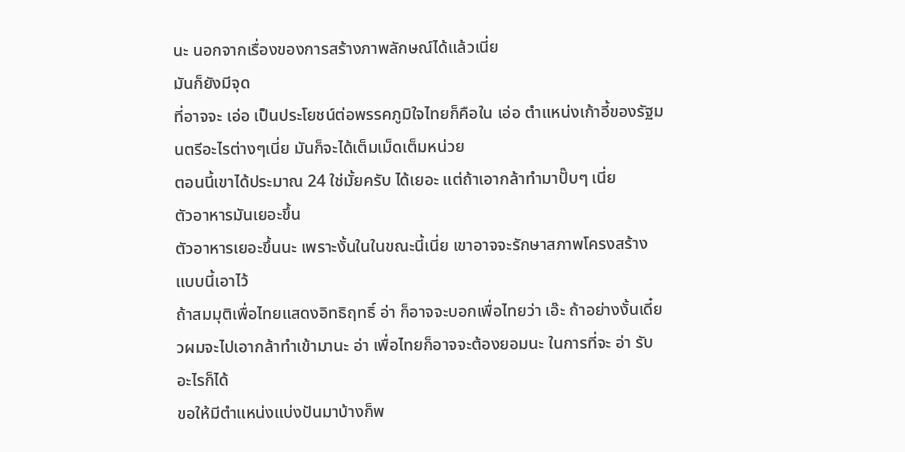นะ นอกจากเรื่องของการสร้างภาพลักษณ์ได้แล้วเนี่ย
มันก็ยังมีจุด
ที่อาจจะ เอ่อ เป็นประโยชน์ต่อพรรคภูมิใจไทยก็คือใน เอ่อ ตำแหน่งเก้าอี้ของรัฐมนตรีอะไรต่างๆเนี่ย มันก็จะได้เต็มเม็ดเต็มหน่วย
ตอนนี้เขาได้ประมาณ 24 ใช่มั้ยครับ ได้เยอะ แต่ถ้าเอากล้าทำมาปั๊บๆ เนี่ย
ตัวอาหารมันเยอะขึ้น
ตัวอาหารเยอะขึ้นนะ เพราะงั้นในในขณะนี้เนี่ย เขาอาจจะรักษาสภาพโครงสร้างแบบนี้เอาไว้
ถ้าสมมุติเพื่อไทยแสดงอิทธิฤทธิ์ อ่า ก็อาจจะบอกเพื่อไทยว่า เอ๊ะ ถ้าอย่างงั้นเดี๋ยวผมจะไปเอากล้าทำเข้ามานะ อ่า เพื่อไทยก็อาจจะต้องยอมนะ ในการที่จะ อ่า รับอะไรก็ได้
ขอให้มีตำแหน่งแบ่งปันมาบ้างก็พ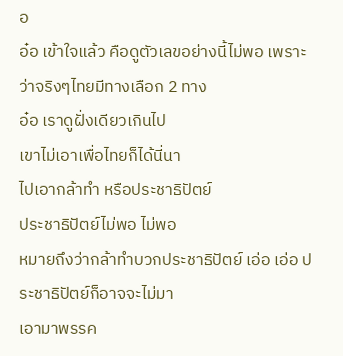อ
อ๋อ เข้าใจแล้ว คือดูตัวเลขอย่างนี้ไม่พอ เพราะว่าจริงๆไทยมีทางเลือก 2 ทาง
อ๋อ เราดูฝั่งเดียวเกินไป
เขาไม่เอาเพื่อไทยก็ได้นี่นา
ไปเอากล้าทำ หรือประชาธิปัตย์
ประชาธิปัตย์ไม่พอ ไม่พอ
หมายถึงว่ากล้าทำบวกประชาธิปัตย์ เอ่อ เอ่อ ประชาธิปัตย์ก็อาจจะไม่มา
เอามาพรรค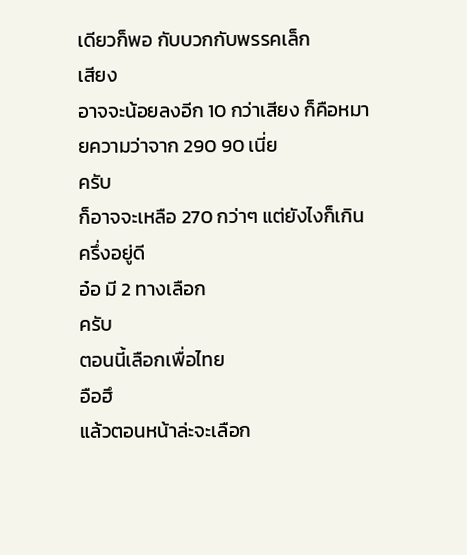เดียวก็พอ กับบวกกับพรรคเล็ก
เสียง
อาจจะน้อยลงอีก 10 กว่าเสียง ก็คือหมายความว่าจาก 290 90 เนี่ย
ครับ
ก็อาจจะเหลือ 270 กว่าๆ แต่ยังไงก็เกินครึ่งอยู่ดี
อ๋อ มี 2 ทางเลือก
ครับ
ตอนนี้เลือกเพื่อไทย
อือฮึ
แล้วตอนหน้าล่ะจะเลือก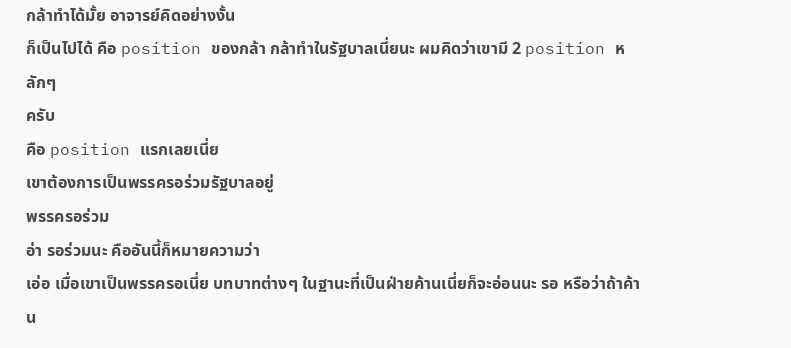กล้าทำได้มั้ย อาจารย์คิดอย่างงั้น
ก็เป็นไปได้ คือ position ของกล้า กล้าทำในรัฐบาลเนี่ยนะ ผมคิดว่าเขามี 2 position หลักๆ
ครับ
คือ position แรกเลยเนี่ย
เขาต้องการเป็นพรรครอร่วมรัฐบาลอยู่
พรรครอร่วม
อ่า รอร่วมนะ คืออันนี้ก็หมายความว่า
เอ่อ เมื่อเขาเป็นพรรครอเนี่ย บทบาทต่างๆ ในฐานะที่เป็นฝ่ายค้านเนี่ยก็จะอ่อนนะ รอ หรือว่าถ้าค้าน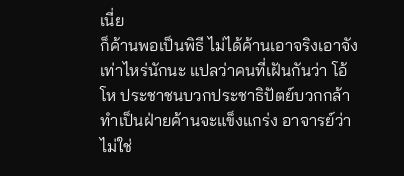เนี่ย
ก็ค้านพอเป็นพิธี ไม่ได้ค้านเอาจริงเอาจังเท่าไหร่นักนะ แปลว่าคนที่เฝันกันว่า โอ้โห ประชาชนบวกประชาธิปัตย์บวกกล้าทำเป็นฝ่ายค้านจะแข็งแกร่ง อาจารย์ว่าไม่ใช่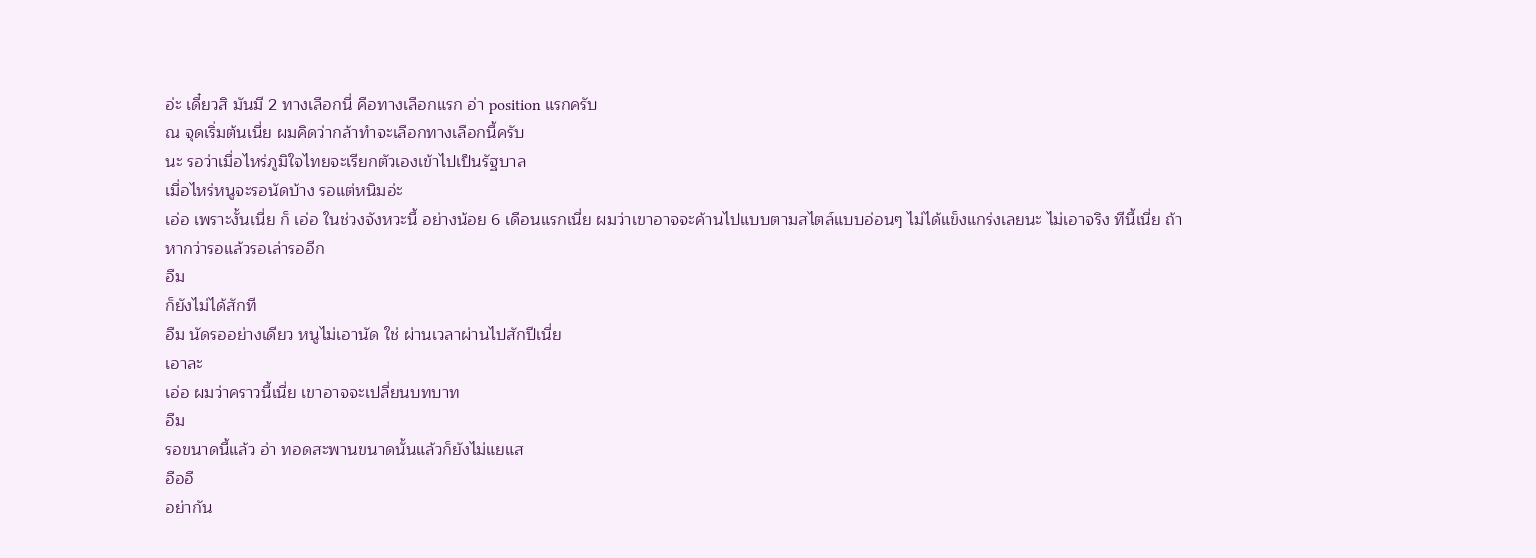อ่ะ เดี๋ยวสิ มันมี 2 ทางเลือกนี่ คือทางเลือกแรก อ่า position แรกครับ
ณ จุดเริ่มต้นเนี่ย ผมคิดว่ากล้าทำจะเลือกทางเลือกนี้ครับ
นะ รอว่าเมื่อไหร่ภูมิใจไทยจะเรียกตัวเองเข้าไปเป็นรัฐบาล
เมื่อไหร่หนูจะรอนัดบ้าง รอแต่หนิมอ่ะ
เอ่อ เพราะงั้นเนี่ย ก็ เอ่อ ในช่วงจังหวะนี้ อย่างน้อย 6 เดือนแรกเนี่ย ผมว่าเขาอาจจะค้านไปแบบตามสไตล์แบบอ่อนๆ ไม่ได้แข็งแกร่งเลยนะ ไม่เอาจริง ทีนี้เนี่ย ถ้าหากว่ารอแล้วรอเล่ารออีก
อืม
ก็ยังไม่ได้สักที
อืม นัดรออย่างเดียว หนูไม่เอานัด ใช่ ผ่านเวลาผ่านไปสักปีเนี่ย
เอาละ
เอ่อ ผมว่าคราวนี้เนี่ย เขาอาจจะเปลี่ยนบทบาท
อืม
รอขนาดนี้แล้ว อ่า ทอดสะพานขนาดนั้นแล้วก็ยังไม่แยแส
อืออื
อย่ากัน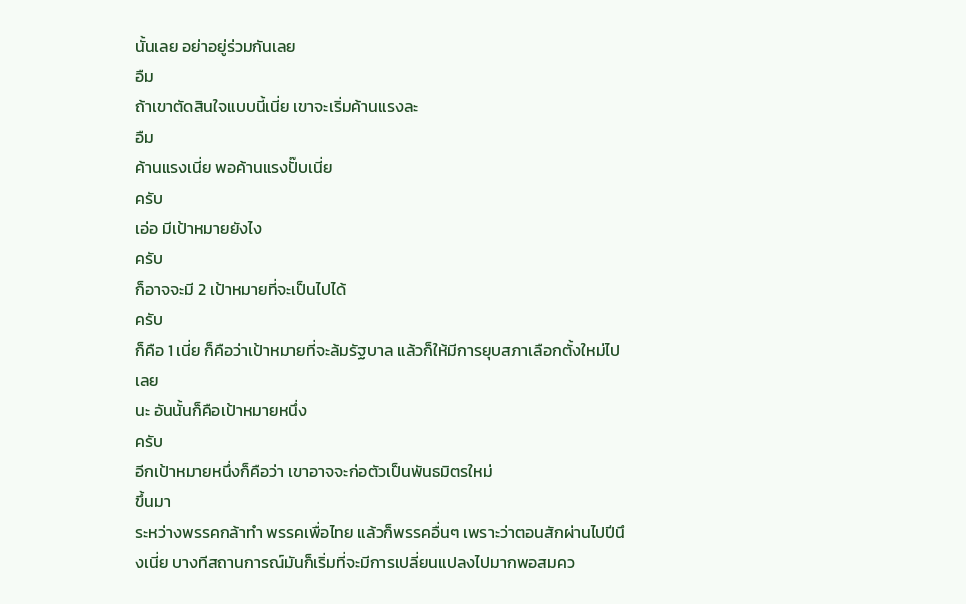นั้นเลย อย่าอยู่ร่วมกันเลย
อืม
ถ้าเขาตัดสินใจแบบนี้เนี่ย เขาจะเริ่มค้านแรงละ
อืม
ค้านแรงเนี่ย พอค้านแรงปั๊บเนี่ย
ครับ
เอ่อ มีเป้าหมายยังไง
ครับ
ก็อาจจะมี 2 เป้าหมายที่จะเป็นไปได้
ครับ
ก็คือ 1 เนี่ย ก็คือว่าเป้าหมายที่จะล้มรัฐบาล แล้วก็ให้มีการยุบสภาเลือกตั้งใหม่ไปเลย
นะ อันนั้นก็คือเป้าหมายหนึ่ง
ครับ
อีกเป้าหมายหนึ่งก็คือว่า เขาอาจจะก่อตัวเป็นพันธมิตรใหม่
ขึ้นมา
ระหว่างพรรคกล้าทำ พรรคเพื่อไทย แล้วก็พรรคอื่นๆ เพราะว่าตอนสักผ่านไปปีนึงเนี่ย บางทีสถานการณ์มันก็เริ่มที่จะมีการเปลี่ยนแปลงไปมากพอสมคว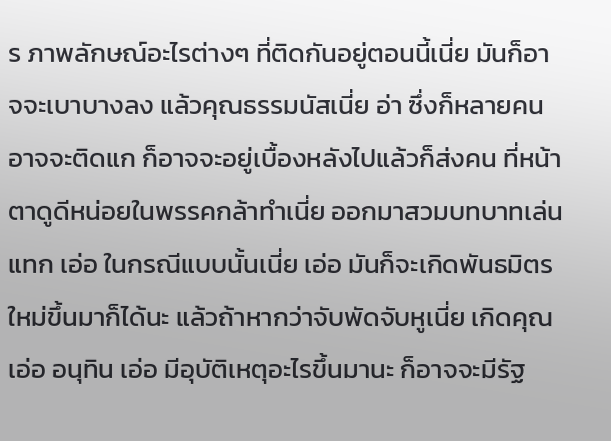ร ภาพลักษณ์อะไรต่างๆ ที่ติดกันอยู่ตอนนี้เนี่ย มันก็อาจจะเบาบางลง แล้วคุณธรรมนัสเนี่ย อ่า ซึ่งก็หลายคนอาจจะติดแก ก็อาจจะอยู่เบื้องหลังไปแล้วก็ส่งคน ที่หน้าตาดูดีหน่อยในพรรคกล้าทำเนี่ย ออกมาสวมบทบาทเล่นแทก เอ่อ ในกรณีแบบนั้นเนี่ย เอ่อ มันก็จะเกิดพันธมิตรใหม่ขึ้นมาก็ได้นะ แล้วถ้าหากว่าจับพัดจับหูเนี่ย เกิดคุณ เอ่อ อนุทิน เอ่อ มีอุบัติเหตุอะไรขึ้นมานะ ก็อาจจะมีรัฐ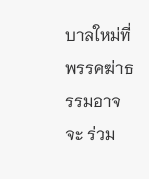บาลใหม่ที่พรรคฆ่าธรรมอาจจะ ร่วม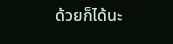ด้วยก็ได้นะ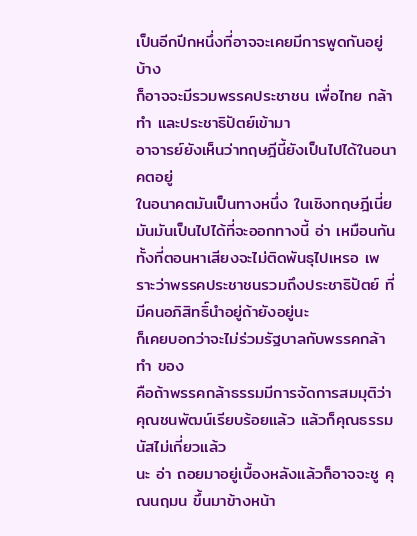เป็นอีกปีกหนึ่งที่อาจจะเคยมีการพูดกันอยู่บ้าง
ก็อาจจะมีรวมพรรคประชาชน เพื่อไทย กล้าทำ และประชาธิปัตย์เข้ามา
อาจารย์ยังเห็นว่าทฤษฎีนี้ยังเป็นไปได้ในอนาคตอยู่
ในอนาคตมันเป็นทางหนึ่ง ในเชิงทฤษฎีเนี่ย มันมันเป็นไปได้ที่จะออกทางนี้ อ่า เหมือนกัน
ทั้งที่ตอนหาเสียงจะไม่ติดพันธุไปเหรอ เพราะว่าพรรคประชาชนรวมถึงประชาธิปัตย์ ที่มีคนอภิสิทธิ์นำอยู่ถ้ายังอยู่นะ
ก็เคยบอกว่าจะไม่ร่วมรัฐบาลกับพรรคกล้าทำ ของ
คือถ้าพรรคกล้าธรรมมีการจัดการสมมุติว่า คุณชนพัฒน์เรียบร้อยแล้ว แล้วก็คุณธรรมนัสไม่เกี่ยวแล้ว
นะ อ่า ถอยมาอยู่เบื้องหลังแล้วก็อาจจะชู คุณนฤมน ขึ้นมาข้างหน้า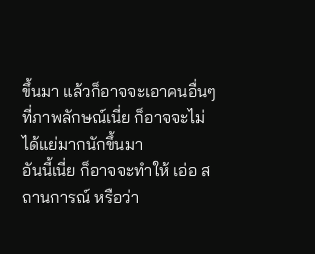ขึ้นมา แล้วก็อาจจะเอาคนอื่นๆ ที่ภาพลักษณ์เนี่ย ก็อาจจะไม่ได้แย่มากนักขึ้นมา
อันนี้เนี่ย ก็อาจจะทำให้ เอ่อ สถานการณ์ หรือว่า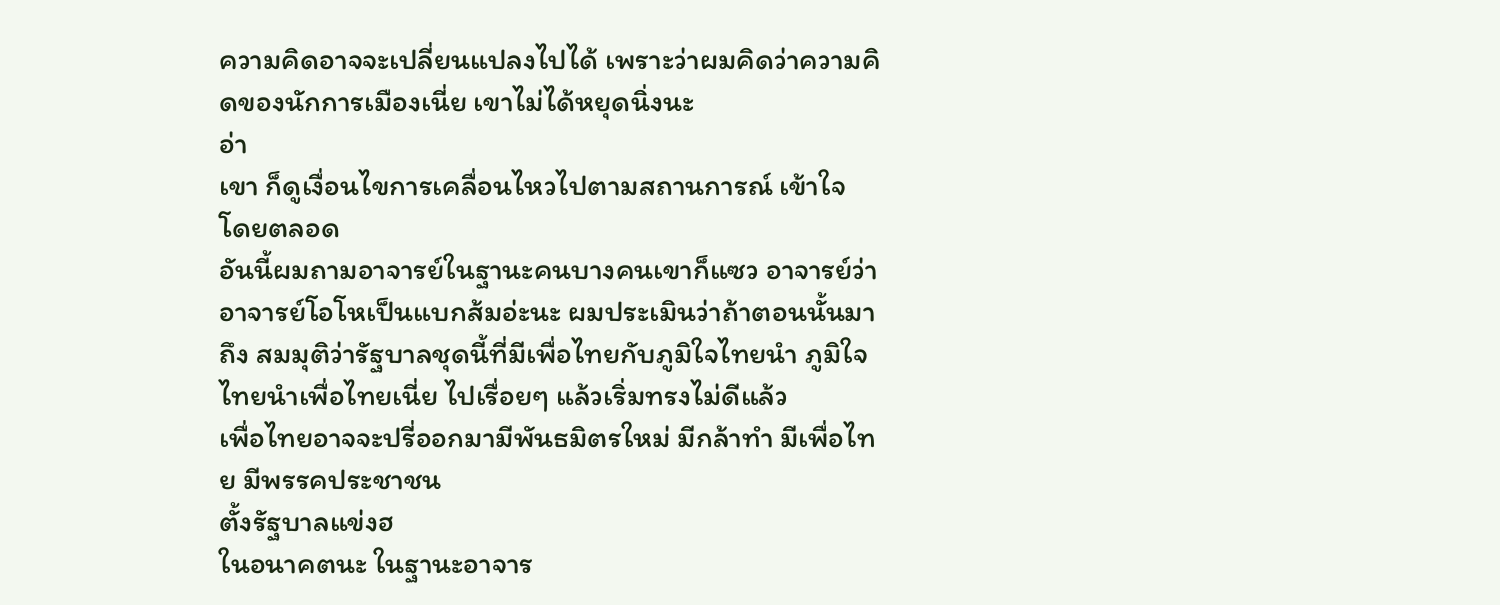ความคิดอาจจะเปลี่ยนแปลงไปได้ เพราะว่าผมคิดว่าความคิดของนักการเมืองเนี่ย เขาไม่ได้หยุดนิ่งนะ
อ่า
เขา ก็ดูเงื่อนไขการเคลื่อนไหวไปตามสถานการณ์ เข้าใจ
โดยตลอด
อันนี้ผมถามอาจารย์ในฐานะคนบางคนเขาก็แซว อาจารย์ว่าอาจารย์โอโหเป็นแบกส้มอ่ะนะ ผมประเมินว่าถ้าตอนนั้นมาถึง สมมุติว่ารัฐบาลชุดนี้ที่มีเพื่อไทยกับภูมิใจไทยนำ ภูมิใจไทยนำเพื่อไทยเนี่ย ไปเรื่อยๆ แล้วเริ่มทรงไม่ดีแล้ว
เพื่อไทยอาจจะปรี่ออกมามีพันธมิตรใหม่ มีกล้าทำ มีเพื่อไทย มีพรรคประชาชน
ตั้งรัฐบาลแข่งฮ
ในอนาคตนะ ในฐานะอาจาร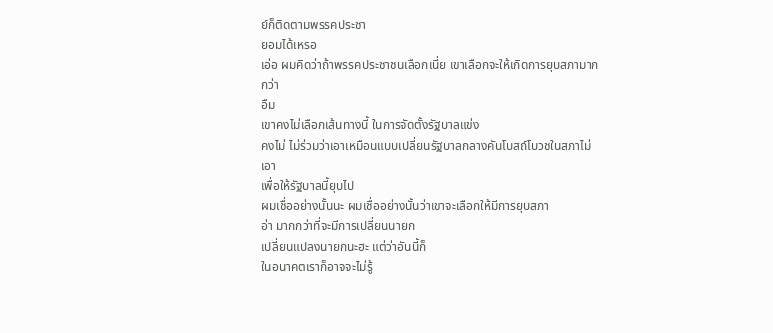ย์ก็ติดตามพรรคประชา
ยอมได้เหรอ
เอ่อ ผมคิดว่าถ้าพรรคประชาชนเลือกเนี่ย เขาเลือกจะให้เกิดการยุบสภามากกว่า
อืม
เขาคงไม่เลือกเส้นทางนี้ ในการจัดตั้งรัฐบาลแข่ง
คงไม่ ไม่ร่วมว่าเอาเหมือนแบบเปลี่ยนรัฐบาลกลางคันโบสถ์โบวชในสภาไม่เอา
เพื่อให้รัฐบาลนี้ยุบไป
ผมเชื่ออย่างนั้นนะ ผมเชื่ออย่างนั้นว่าเขาจะเลือกให้มีการยุบสภา
อ่า มากกว่าที่จะมีการเปลี่ยนนายก
เปลี่ยนแปลงนายกนะฮะ แต่ว่าอันนี้ก็
ในอนาคตเราก็อาจจะไม่รู้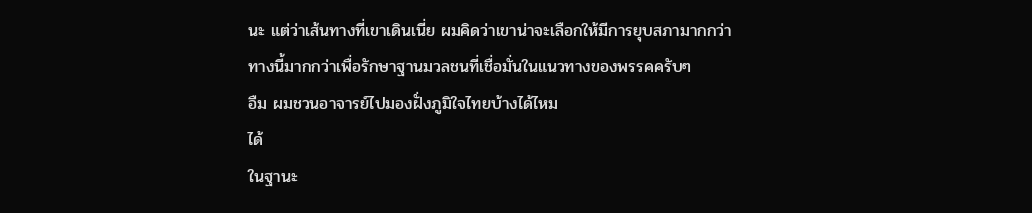นะ แต่ว่าเส้นทางที่เขาเดินเนี่ย ผมคิดว่าเขาน่าจะเลือกให้มีการยุบสภามากกว่า
ทางนี้มากกว่าเพื่อรักษาฐานมวลชนที่เชื่อมั่นในแนวทางของพรรคครับๆ
อืม ผมชวนอาจารย์ไปมองฝั่งภูมิใจไทยบ้างได้ไหม
ได้
ในฐานะ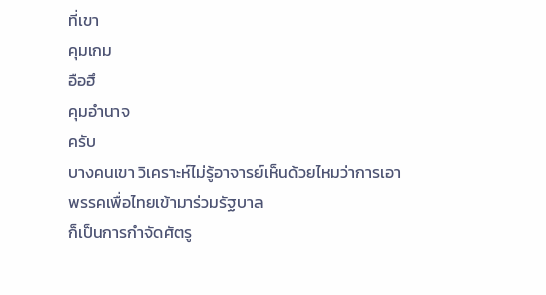ที่เขา
คุมเกม
อือฮึ
คุมอำนาจ
ครับ
บางคนเขา วิเคราะห์ไม่รู้อาจารย์เห็นด้วยไหมว่าการเอาพรรคเพื่อไทยเข้ามาร่วมรัฐบาล
ก็เป็นการกำจัดศัตรู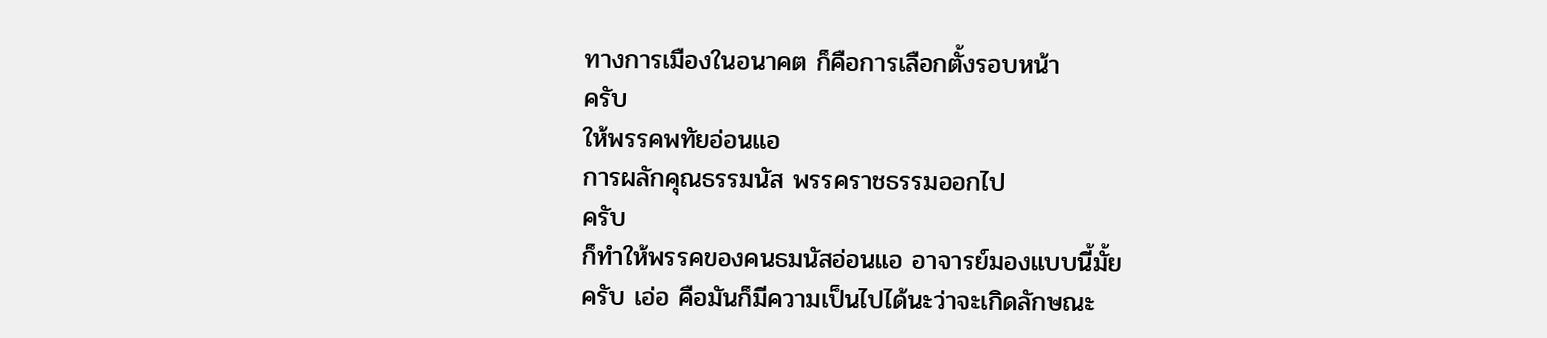ทางการเมืองในอนาคต ก็คือการเลือกตั้งรอบหน้า
ครับ
ให้พรรคพทัยอ่อนแอ
การผลักคุณธรรมนัส พรรคราชธรรมออกไป
ครับ
ก็ทำให้พรรคของคนธมนัสอ่อนแอ อาจารย์มองแบบนี้มั้ย
ครับ เอ่อ คือมันก็มีความเป็นไปได้นะว่าจะเกิดลักษณะ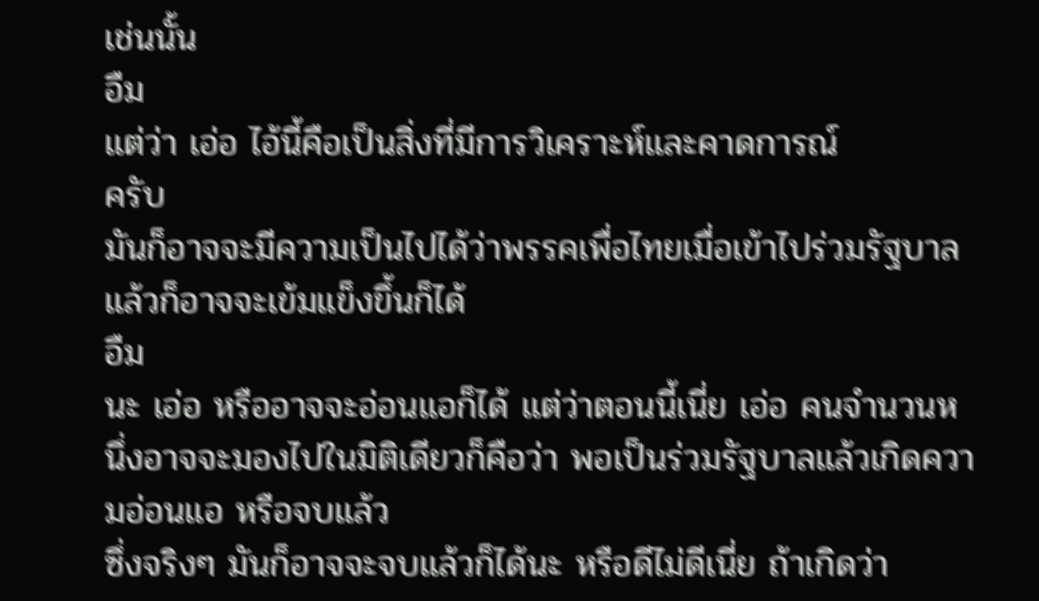เช่นนั้น
อืม
แต่ว่า เอ่อ ไอ้นี้คือเป็นสิ่งที่มีการวิเคราะห์และคาดการณ์
ครับ
มันก็อาจจะมีความเป็นไปได้ว่าพรรคเพื่อไทยเมื่อเข้าไปร่วมรัฐบาลแล้วก็อาจจะเข้มแข็งขึ้นก็ได้
อืม
นะ เอ่อ หรืออาจจะอ่อนแอก็ได้ แต่ว่าตอนนี้เนี่ย เอ่อ คนจำนวนหนึ่งอาจจะมองไปในมิติเดียวก็คือว่า พอเป็นร่วมรัฐบาลแล้วเกิดความอ่อนแอ หรือจบแล้ว
ซึ่งจริงๆ มันก็อาจจะจบแล้วก็ได้นะ หรือดีไม่ดีเนี่ย ถ้าเกิดว่า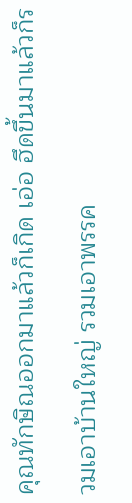คุณทักษิณออกมาแล้วก็เกิด เอ่อ ฮึดขึ้นมาแล้วก็รวมเอาบ้านใหญ่ รวมเอาพรรค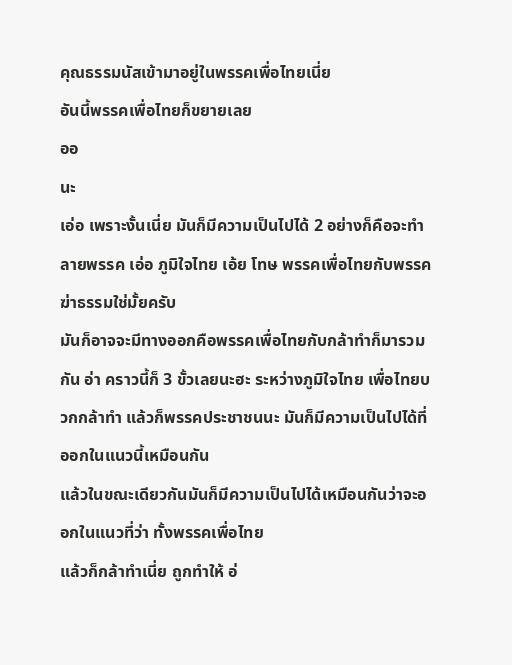คุณธรรมนัสเข้ามาอยู่ในพรรคเพื่อไทยเนี่ย
อันนี้พรรคเพื่อไทยก็ขยายเลย
ออ
นะ
เอ่อ เพราะงั้นเนี่ย มันก็มีความเป็นไปได้ 2 อย่างก็คือจะทำลายพรรค เอ่อ ภูมิใจไทย เอ้ย โทษ พรรคเพื่อไทยกับพรรคฆ่าธรรมใช่มั้ยครับ
มันก็อาจจะมีทางออกคือพรรคเพื่อไทยกับกล้าทำก็มารวมกัน อ่า คราวนี้ก็ 3 ขั้วเลยนะฮะ ระหว่างภูมิใจไทย เพื่อไทยบวกกล้าทำ แล้วก็พรรคประชาชนนะ มันก็มีความเป็นไปได้ที่ออกในแนวนี้เหมือนกัน
แล้วในขณะเดียวกันมันก็มีความเป็นไปได้เหมือนกันว่าจะออกในแนวที่ว่า ทั้งพรรคเพื่อไทย
แล้วก็กล้าทำเนี่ย ถูกทำให้ อ่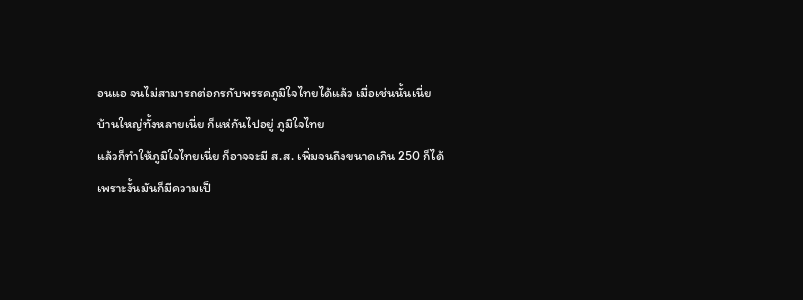อนแอ จนไม่สามารถต่อกรกับพรรคภูมิใจไทยได้แล้ว เมื่อเช่นนั้นเนี่ย
บ้านใหญ่ทั้งหลายเนี่ย ก็แห่กันไปอยู่ ภูมิใจไทย
แล้วก็ทำให้ภูมิใจไทยเนี่ย ก็อาจจะมี ส.ส. เพิ่มจนถึงขนาดเกิน 250 ก็ได้
เพราะงั้นมันก็มีความเป็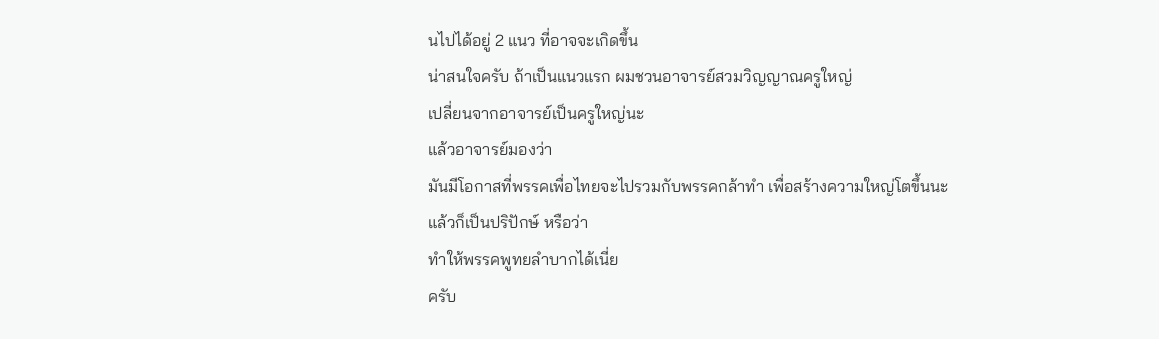นไปได้อยู่ 2 แนว ที่อาจจะเกิดขึ้น
น่าสนใจครับ ถ้าเป็นแนวแรก ผมชวนอาจารย์สวมวิญญาณครูใหญ่
เปลี่ยนจากอาจารย์เป็นครูใหญ่นะ
แล้วอาจารย์มองว่า
มันมีโอกาสที่พรรคเพื่อไทยจะไปรวมกับพรรคกล้าทำ เพื่อสร้างความใหญ่โตขึ้นนะ
แล้วก็เป็นปริปักษ์ หรือว่า
ทำให้พรรคพูทยลำบากได้เนี่ย
ครับ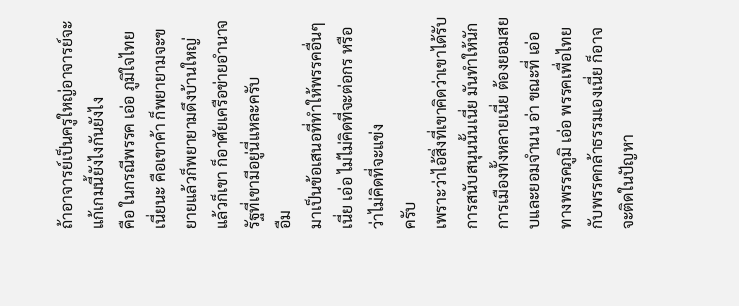ถ้าอาจารย์เป็นครูใหญ่อาจารย์จะแก้เกมนี้ยังไงกันยังไง
คือ ในกรณีพรรค เอ่อ ภูมิใจไทยเนี่ยนะ คือเขาค้า ก็พยายามจะขยายแล้วก็พยายามดึงบ้านใหญ่ แล้วก็เขา ก็อาศัยเครือข่ายอำนาจรัฐที่เขามีอยู่นี่แหละครับ
อืม
มาเป็นข้อเสนอที่ทำให้พรรคอื่นๆ เนี่ย เอ่อ ไม่ไม่คิดที่จะต่อกร หรือว่าไม่คิดที่จะแข่ง
ครับ
เพราะว่าไอ้สิ่งที่เขาคิดว่าเขาได้รับการสนับสนุนนั้นเนี่ย มันทำให้นักการเมืองทั้งหลายเนี่ย ต้องยอมสยบและยอมจำนน อ่า ขณะที่ เอ่อ ทางพรรคภูมิ เอ่อ พรรคเพื่อไทยกับพรรคกล้าธรรมเองเนี่ย ก็อาจจะติดในปัญหา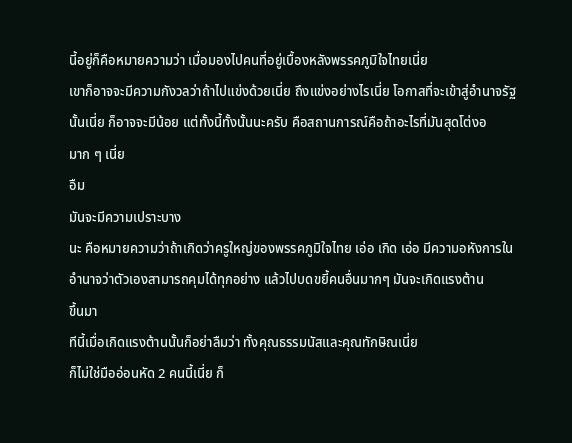นี้อยู่ก็คือหมายความว่า เมื่อมองไปคนที่อยู่เบื้องหลังพรรคภูมิใจไทยเนี่ย
เขาก็อาจจะมีความกังวลว่าถ้าไปแข่งด้วยเนี่ย ถึงแข่งอย่างไรเนี่ย โอกาสที่จะเข้าสู่อำนาจรัฐนั้นเนี่ย ก็อาจจะมีน้อย แต่ทั้งนี้ทั้งนั้นนะครับ คือสถานการณ์คือถ้าอะไรที่มันสุดโต่งอ
มาก ๆ เนี่ย
อืม
มันจะมีความเปราะบาง
นะ คือหมายความว่าถ้าเกิดว่าครูใหญ่ของพรรคภูมิใจไทย เอ่อ เกิด เอ่อ มีความอหังการในอำนาจว่าตัวเองสามารถคุมได้ทุกอย่าง แล้วไปบดขยี้คนอื่นมากๆ มันจะเกิดแรงต้าน
ขึ้นมา
ทีนี้เมื่อเกิดแรงต้านนั้นก็อย่าลืมว่า ทั้งคุณธรรมนัสและคุณทักษิณเนี่ย
ก็ไม่ใช่มืออ่อนหัด 2 คนนี้เนี่ย ก็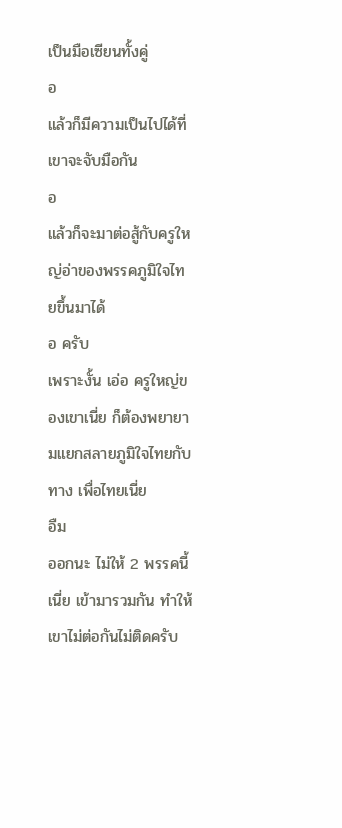เป็นมือเซียนทั้งคู่
อ
แล้วก็มีความเป็นไปได้ที่เขาจะจับมือกัน
อ
แล้วก็จะมาต่อสู้กับครูใหญ่อ่าของพรรคภูมิใจไทยขึ้นมาได้
อ ครับ
เพราะงั้น เอ่อ ครูใหญ่ของเขาเนี่ย ก็ต้องพยายามแยกสลายภูมิใจไทยกับทาง เพื่อไทยเนี่ย
อืม
ออกนะ ไม่ให้ 2 พรรคนี้เนี่ย เข้ามารวมกัน ทำให้เขาไม่ต่อกันไม่ติดครับ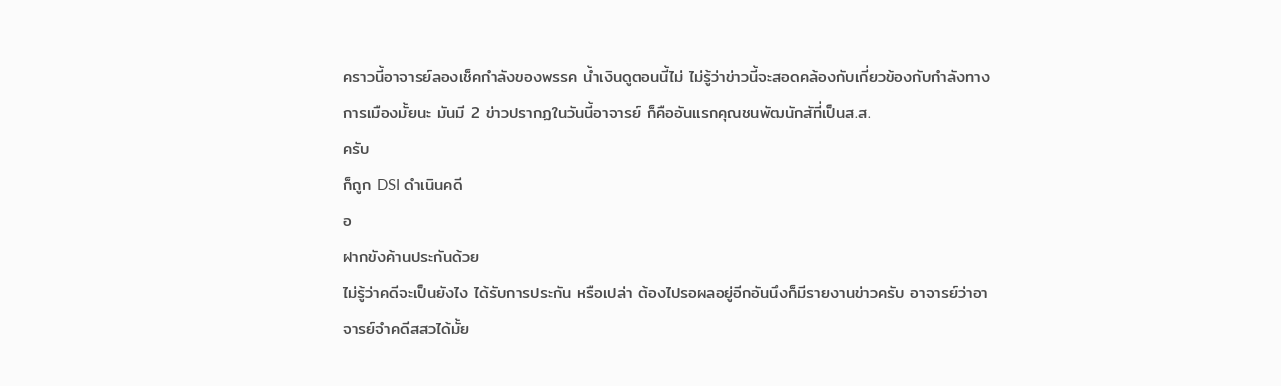คราวนี้อาจารย์ลองเช็คกำลังของพรรค น้ำเงินดูตอนนี้ไม่ ไม่รู้ว่าข่าวนี้จะสอดคล้องกับเกี่ยวข้องกับกำลังทางการเมืองมั้ยนะ มันมี 2 ข่าวปรากฏในวันนี้อาจารย์ ก็คืออันแรกคุณชนพัฒนักสัที่เป็นส.ส.
ครับ
ก็ถูก DSI ดำเนินคดี
อ
ฝากขังค้านประกันด้วย
ไม่รู้ว่าคดีจะเป็นยังไง ได้รับการประกัน หรือเปล่า ต้องไปรอผลอยู่อีกอันนึงก็มีรายงานข่าวครับ อาจารย์ว่าอาจารย์จำคดีสสวได้มั้ย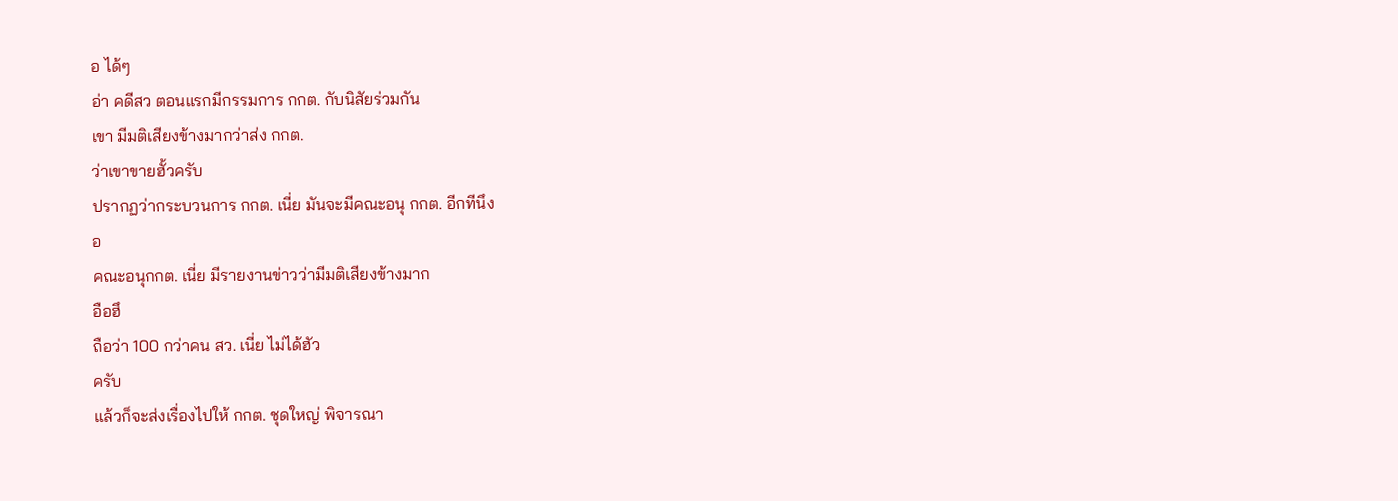อ ได้ๆ
อ่า คดีสว ตอนแรกมีกรรมการ กกต. กับนิสัยร่วมกัน
เขา มีมติเสียงข้างมากว่าส่ง กกต.
ว่าเขาขายฮั้วครับ
ปรากฏว่ากระบวนการ กกต. เนี่ย มันจะมีคณะอนุ กกต. อีกทีนึง
อ
คณะอนุกกต. เนี่ย มีรายงานข่าวว่ามีมติเสียงข้างมาก
อือฮึ
ถือว่า 100 กว่าคน สว. เนี่ย ไม่ได้ฮัว
ครับ
แล้วก็จะส่งเรื่องไปให้ กกต. ชุดใหญ่ พิจารณา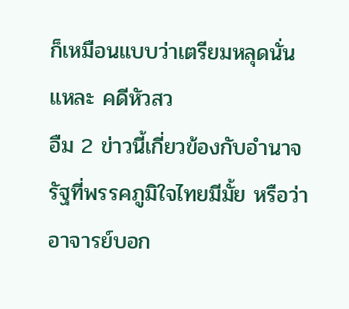ก็เหมือนแบบว่าเตรียมหลุดนั่นแหละ คดีหัวสว
อืม 2 ข่าวนี้เกี่ยวข้องกับอำนาจรัฐที่พรรคภูมิใจไทยมีมั้ย หรือว่าอาจารย์บอก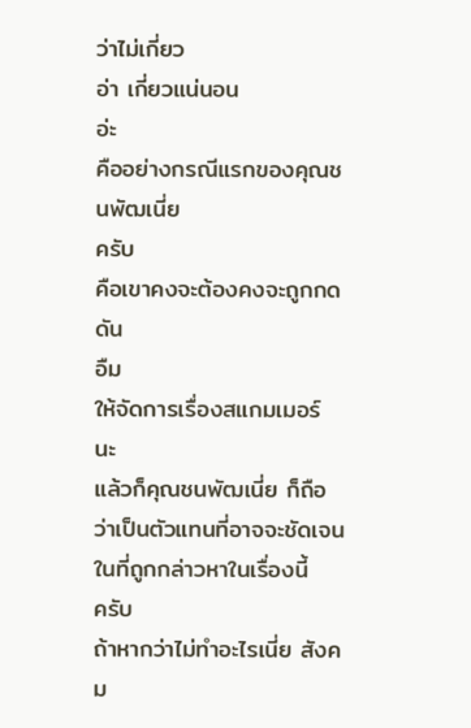ว่าไม่เกี่ยว
อ่า เกี่ยวแน่นอน
อ่ะ
คืออย่างกรณีแรกของคุณชนพัฒเนี่ย
ครับ
คือเขาคงจะต้องคงจะถูกกดดัน
อืม
ให้จัดการเรื่องสแกมเมอร์
นะ
แล้วก็คุณชนพัฒเนี่ย ก็ถือว่าเป็นตัวแทนที่อาจจะชัดเจนในที่ถูกกล่าวหาในเรื่องนี้
ครับ
ถ้าหากว่าไม่ทำอะไรเนี่ย สังคม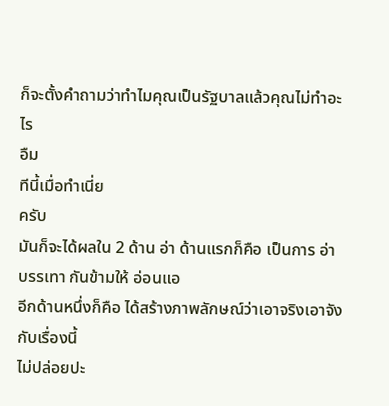ก็จะตั้งคำถามว่าทำไมคุณเป็นรัฐบาลแล้วคุณไม่ทำอะไร
อืม
ทีนี้เมื่อทำเนี่ย
ครับ
มันก็จะได้ผลใน 2 ด้าน อ่า ด้านแรกก็คือ เป็นการ อ่า บรรเทา กันข้ามให้ อ่อนแอ
อีกด้านหนึ่งก็คือ ได้สร้างภาพลักษณ์ว่าเอาจริงเอาจังกับเรื่องนี้
ไม่ปล่อยปะ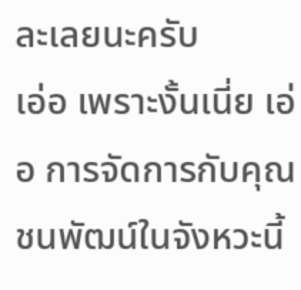ละเลยนะครับ
เอ่อ เพราะงั้นเนี่ย เอ่อ การจัดการกับคุณ ชนพัฒน์ในจังหวะนี้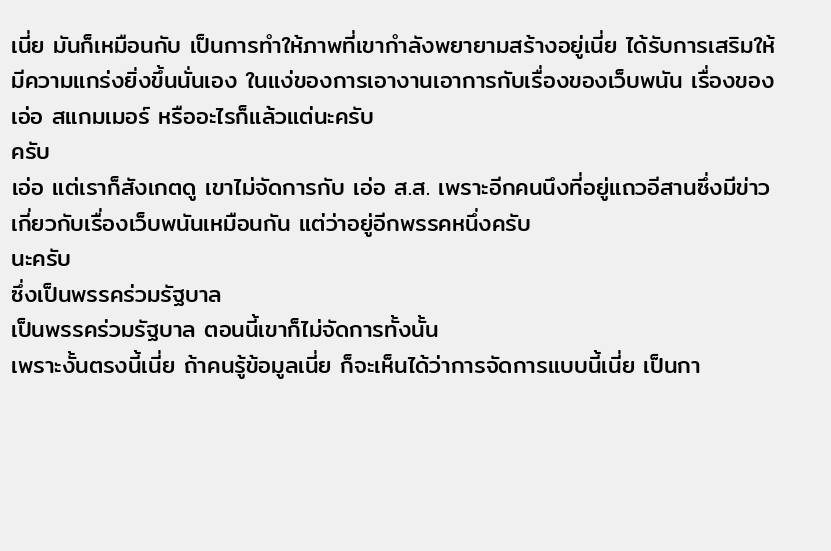เนี่ย มันก็เหมือนกับ เป็นการทำให้ภาพที่เขากำลังพยายามสร้างอยู่เนี่ย ได้รับการเสริมให้มีความแกร่งยิ่งขึ้นนั่นเอง ในแง่ของการเอางานเอาการกับเรื่องของเว็บพนัน เรื่องของ
เอ่อ สแกมเมอร์ หรืออะไรก็แล้วแต่นะครับ
ครับ
เอ่อ แต่เราก็สังเกตดู เขาไม่จัดการกับ เอ่อ ส.ส. เพราะอีกคนนึงที่อยู่แถวอีสานซึ่งมีข่าวเกี่ยวกับเรื่องเว็บพนันเหมือนกัน แต่ว่าอยู่อีกพรรคหนึ่งครับ
นะครับ
ซึ่งเป็นพรรคร่วมรัฐบาล
เป็นพรรคร่วมรัฐบาล ตอนนี้เขาก็ไม่จัดการทั้งนั้น
เพราะงั้นตรงนี้เนี่ย ถ้าคนรู้ข้อมูลเนี่ย ก็จะเห็นได้ว่าการจัดการแบบนี้เนี่ย เป็นกา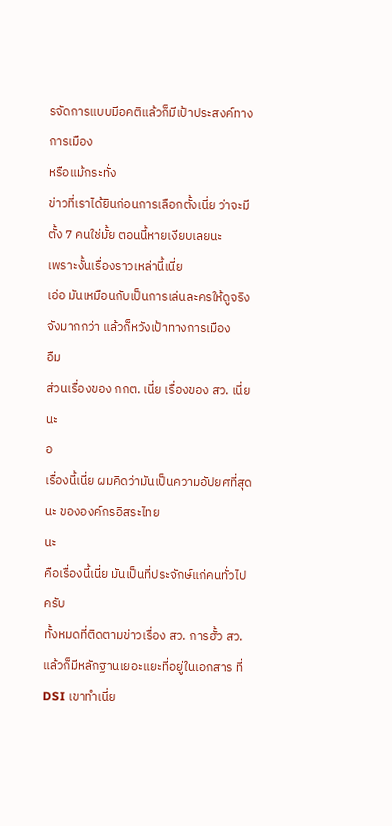รจัดการแบบมีอคติแล้วก็มีเป้าประสงค์ทางการเมือง
หรือแม้กระทั่ง
ข่าวที่เราได้ยินก่อนการเลือกตั้งเนี่ย ว่าจะมีตั้ง 7 คนใช่มั้ย ตอนนี้หายเงียบเลยนะ
เพราะงั้นเรื่องราวเหล่านี้เนี่ย
เอ่อ มันเหมือนกับเป็นการเล่นละครให้ดูจริงจังมากกว่า แล้วก็หวังเป้าทางการเมือง
อืม
ส่วนเรื่องของ กกต. เนี่ย เรื่องของ สว. เนี่ยนะ
อ
เรื่องนี้เนี่ย ผมคิดว่ามันเป็นความอัปยศที่สุดนะ ขององค์กรอิสระไทย
นะ
คือเรื่องนี้เนี่ย มันเป็นที่ประจักษ์แก่คนทั่วไป
ครับ
ทั้งหมดที่ติดตามข่าวเรื่อง สว. การฮั้ว สว. แล้วก็มีหลักฐานเยอะแยะที่อยู่ในเอกสาร ที่ DSI เขาทำเนี่ย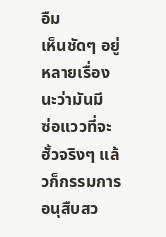อืม
เห็นชัดๆ อยู่หลายเรื่องนะว่ามันมี
ซ่อแววที่จะฮั้วจริงๆ แล้วก็กรรมการอนุสืบสว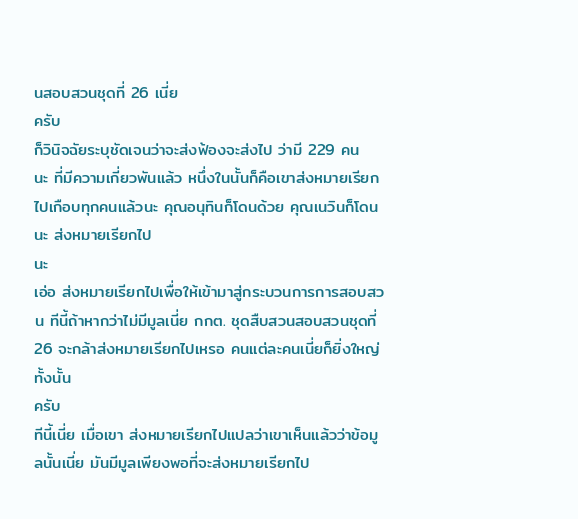นสอบสวนชุดที่ 26 เนี่ย
ครับ
ก็วินิจฉัยระบุชัดเจนว่าจะส่งฟ้องจะส่งไป ว่ามี 229 คน
นะ ที่มีความเกี่ยวพันแล้ว หนึ่งในนั้นก็คือเขาส่งหมายเรียกไปเกือบทุกคนแล้วนะ คุณอนุทินก็โดนด้วย คุณเนวินก็โดนนะ ส่งหมายเรียกไป
นะ
เอ่อ ส่งหมายเรียกไปเพื่อให้เข้ามาสู่กระบวนการการสอบสวน ทีนี้ถ้าหากว่าไม่มีมูลเนี่ย กกต. ชุดสืบสวนสอบสวนชุดที่ 26 จะกล้าส่งหมายเรียกไปเหรอ คนแต่ละคนเนี่ยก็ยิ่งใหญ่ทั้งนั้น
ครับ
ทีนี้เนี่ย เมื่อเขา ส่งหมายเรียกไปแปลว่าเขาเห็นแล้วว่าข้อมูลนั้นเนี่ย มันมีมูลเพียงพอที่จะส่งหมายเรียกไป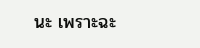นะ เพราะฉะ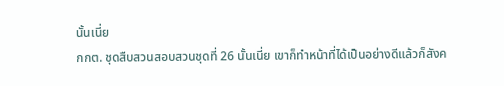นั้นเนี่ย
กกต. ชุดสืบสวนสอบสวนชุดที่ 26 นั้นเนี่ย เขาก็ทำหน้าที่ได้เป็นอย่างดีแล้วก็สังค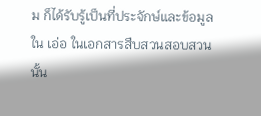ม ก็ได้รับรู้เป็นที่ประจักษ์และข้อมูลใน เอ่อ ในเอกสารสืบสวนสอบสวนนั้น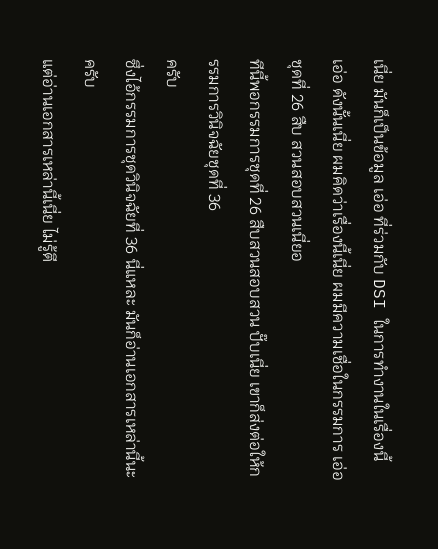เนี่ย มันก็เป็นข้อมูล เอ่อ ที่ร่วมกับ DSI ในการทำงานในเรื่องนี้
เอ่อ ดังนั้นเนี่ย ผมคิดว่าเรื่องนี้เนี่ย ผมมีความเชื่อในกรรมการ เอ่อ ชุดที่ 26 สืบ สวนสอบสวนเนี่ยอ
ทีนี้พอกรรมการชุดที่ 26 สืบสวนสอบสวน ปั๊บเนี่ย เขาก็ส่งต่อให้กรรมการวินิจฉัยชุดที่ 36
ครับ
ซึ่งไอ้กรรมการชุดวินิจฉัยที่ 36 นี่แหละ มันก็อ่านเอกสารเหล่านี้นะครับ
แต่อ่านเอกสารเหล่านี้เนี่ย ไม่รู้ตี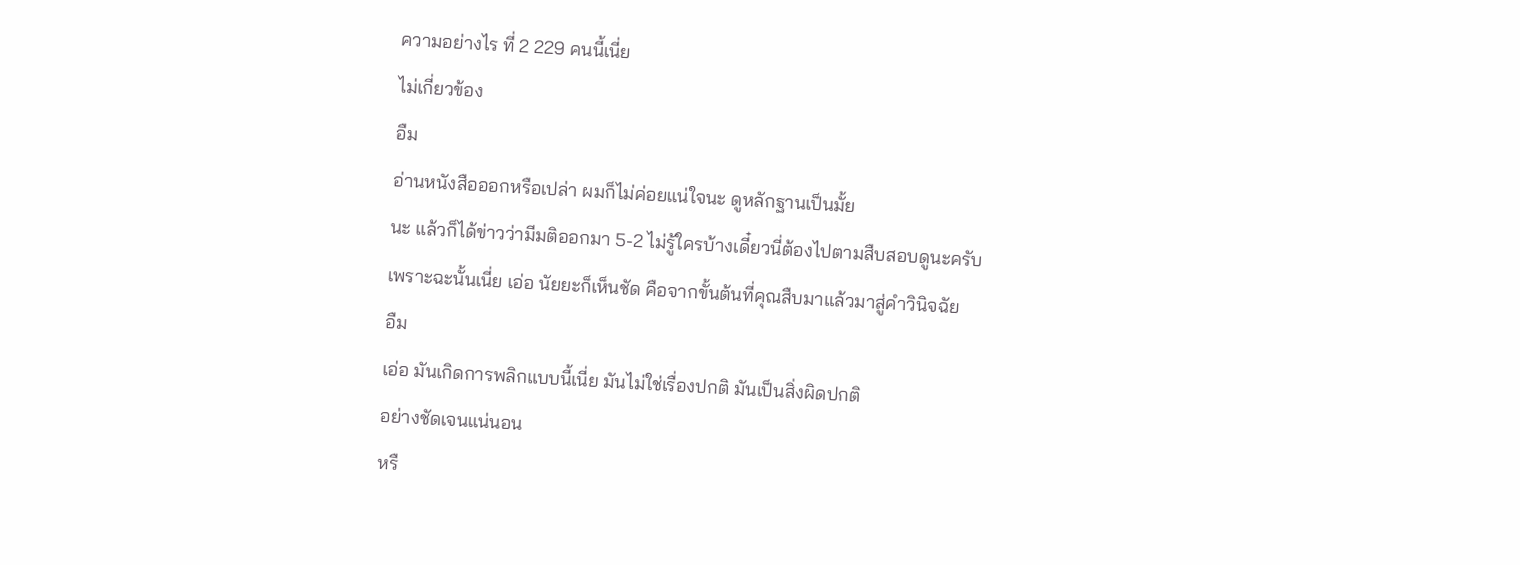ความอย่างไร ที่ 2 229 คนนี้เนี่ย
ไม่เกี่ยวข้อง
อืม
อ่านหนังสือออกหรือเปล่า ผมก็ไม่ค่อยแน่ใจนะ ดูหลักฐานเป็นมั้ย
นะ แล้วก็ได้ข่าวว่ามีมติออกมา 5-2 ไม่รู้ใครบ้างเดี๋ยวนี่ต้องไปตามสืบสอบดูนะครับ
เพราะฉะนั้นเนี่ย เอ่อ นัยยะก็เห็นชัด คือจากขั้นต้นที่คุณสืบมาแล้วมาสู่คำวินิจฉัย
อืม
เอ่อ มันเกิดการพลิกแบบนี้เนี่ย มันไม่ใช่เรื่องปกติ มันเป็นสิ่งผิดปกติ
อย่างชัดเจนแน่นอน
หรื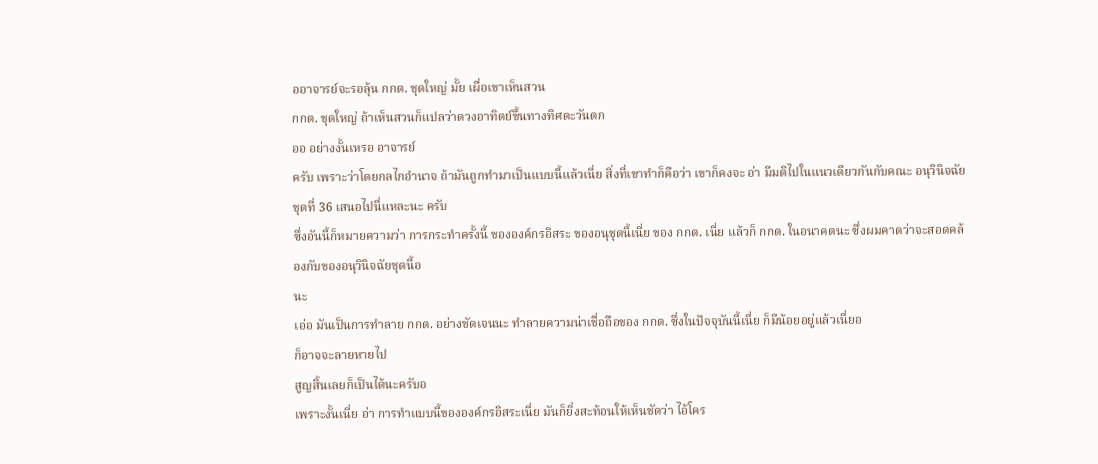ออาจารย์จะรอลุ้น กกต. ชุดใหญ่ มั้ย เผื่อเขาเห็นสวน
กกต. ชุดใหญ่ ถ้าเห็นสวนก็แปลว่าดวงอาทิตย์ขึ้นทางทิศตะวันตก
ออ อย่างงั้นเหรอ อาจารย์
ครับ เพราะว่าโดยกลไกอำนาจ ถ้ามันถูกทำมาเป็นแบบนี้แล้วเนี่ย สิ่งที่เขาทำก็คือว่า เขาก็คงจะ อ่า มีมติไปในแนวเดียวกันกับคณะ อนุวินิจฉัยชุดที่ 36 เสนอไปนี่แหละนะ ครับ
ซึ่งอันนี้ก็หมายความว่า การกระทำครั้งนี้ ขององค์กรอิสระ ของอนุชุดนี้เนี่ย ของ กกต. เนี่ย แล้วก็ กกต. ในอนาคตนะ ซึ่งผมคาดว่าจะสอดคล้องกับของอนุวินิจฉัยชุดนี้อ
นะ
เอ่อ มันเป็นการทำลาย กกต. อย่างชัดเจนนะ ทำลายความน่าเชื่อถือของ กกต. ซึ่งในปัจจุบันนี้เนี่ย ก็มีน้อยอยู่แล้วเนี่ยอ
ก็อาจจะลายหายไป
สูญสิ้นเลยก็เป็นได้นะครับอ
เพราะงั้นเนี่ย อ่า การทำแบบนี้ขององค์กรอิสระเนี่ย มันก็ยิ่งสะท้อนให้เห็นชัดว่า ไอ้โคร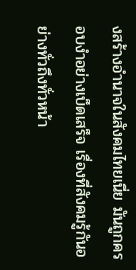งสร้างอำนาจในสังคมไทยเนี่ย มันถูกครอบงำอย่างเบ็ดเสร็จ เรื่องที่สังคมรู้กันอย่างทั่วถึงทั่วหน้า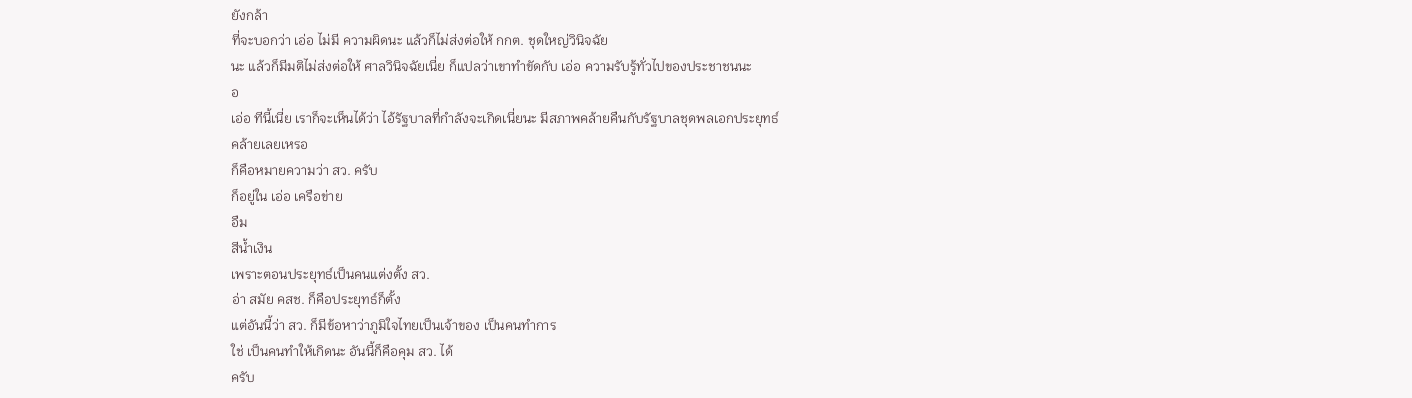ยังกล้า
ที่จะบอกว่า เอ่อ ไม่มี ความผิดนะ แล้วก็ไม่ส่งต่อให้ กกต. ชุดใหญ่วินิจฉัย
นะ แล้วก็มีมติไม่ส่งต่อให้ ศาลวินิจฉัยเนี่ย ก็แปลว่าเขาทำขัดกับ เอ่อ ความรับรู้ทั่วไปของประชาชนนะ
อ
เอ่อ ทีนี้เนี่ย เราก็จะเห็นได้ว่า ไอ้รัฐบาลที่กำลังจะเกิดเนี่ยนะ มีสภาพคล้ายคืนกับรัฐบาลชุดพลเอกประยุทธ์
คล้ายเลยเหรอ
ก็คือหมายความว่า สว. ครับ
ก็อยู่ใน เอ่อ เครือข่าย
อืม
สีน้ำเงิน
เพราะตอนประยุทธ์เป็นคนแต่งตั้ง สว.
อ่า สมัย คสช. ก็คือประยุทธ์ก็ตั้ง
แต่อันนี้ว่า สว. ก็มีข้อหาว่าภูมิใจไทยเป็นเจ้าของ เป็นคนทำการ
ใช่ เป็นคนทำให้เกิดนะ อันนี้ก็คือคุม สว. ได้
ครับ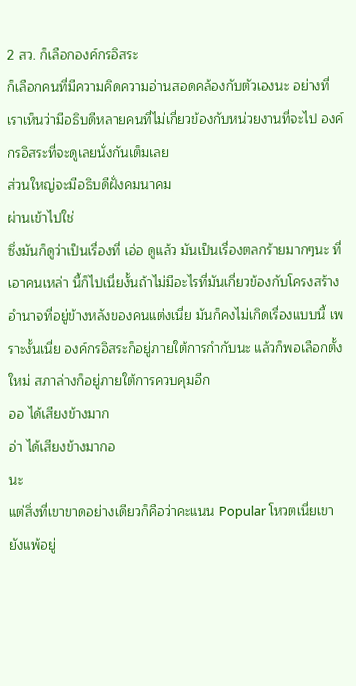2 สว. ก็เลือกองค์กรอิสระ
ก็เลือกคนที่มีความคิดความอ่านสอดคล้องกับตัวเองนะ อย่างที่เราเห็นว่ามีอธิบดีหลายคนที่ไม่เกี่ยวข้องกับหน่วยงานที่จะไป องค์กรอิสระที่จะดูเลยนั่งกันเต็มเลย
ส่วนใหญ่จะมีอธิบดีฝั่งคมนาคม
ผ่านเข้าไปใช่
ซึ่งมันก็ดูว่าเป็นเรื่องที่ เอ่อ ดูแล้ว มันเป็นเรื่องตลกร้ายมากๆนะ ที่เอาคนเหล่า นี้ก็ไปเนี่ยงั้นถ้าไม่มีอะไรที่มันเกี่ยวข้องกับโครงสร้างอำนาจที่อยู่ข้างหลังของคนแต่งเนี่ย มันก็คงไม่เกิดเรื่องแบบนี้ เพราะงั้นเนี่ย องค์กรอิสระก็อยู่ภายใต้การกำกับนะ แล้วก็พอเลือกตั้งใหม่ สภาล่างก็อยู่ภายใต้การควบคุมอีก
ออ ได้เสียงข้างมาก
อ่า ได้เสียงข้างมากอ
นะ
แต่สิ่งที่เขาขาดอย่างเดียวก็คือว่าคะแนน Popular โหวตเนี่ยเขายังแพ้อยู่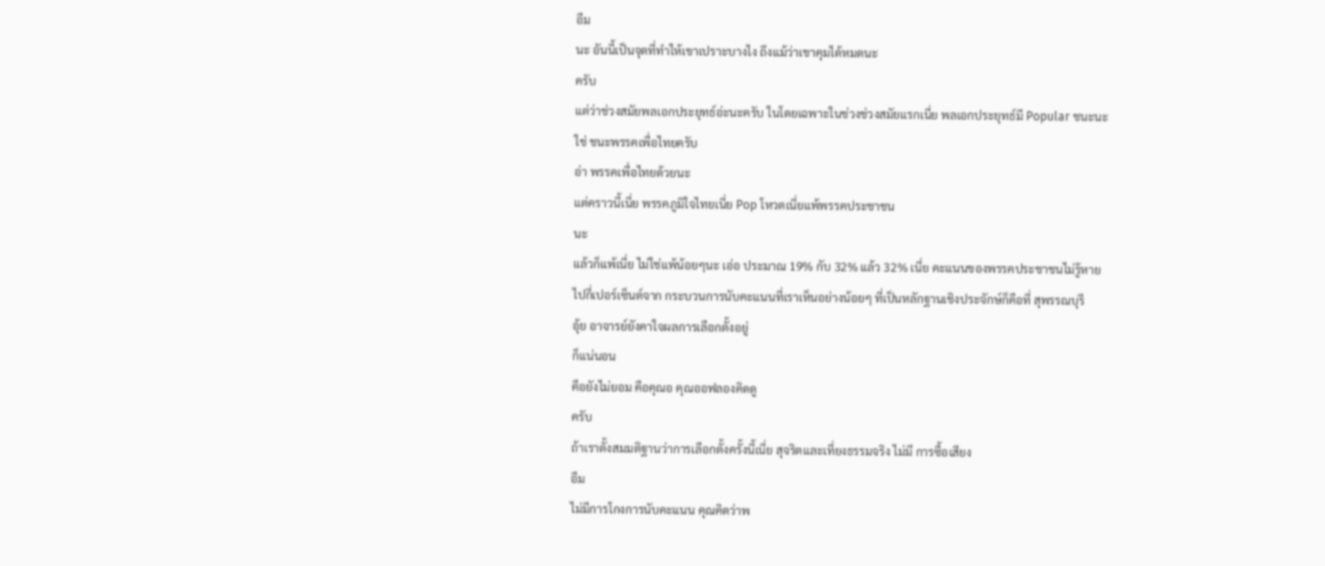อืม
นะ อันนี้เป็นจุดที่ทำให้เขาเปราะบางไง ถึงแม้ว่าเขาคุมได้หมดนะ
ครับ
แต่ว่าช่วงสมัยพลเอกประยุทธ์อ่ะนะครับ ในโดยเฉพาะในช่วงช่วงสมัยแรกเนี่ย พลเอกประยุทธ์มี Popular ชนะนะ
ใช่ ชนะพรรคเพื่อไทยครับ
อ่า พรรคเพื่อไทยด้วยนะ
แต่คราวนี้เนี่ย พรรคภูมิใจไทยเนี่ย Pop โหวตเนี่ยแพ้พรรคประชาชน
นะ
แล้วก็แพ้เนี่ย ไม่ใช่แพ้น้อยๆนะ เอ่อ ประมาณ 19% กับ 32% แล้ว 32% เนี่ย คะแนนของพรรคประชาชนไม่รู้หายไปกี่เปอร์เซ็นต์จาก กระบวนการนับคะแนนที่เราเห็นอย่างน้อยๆ ที่เป็นหลักฐานเชิงประจักษ์ก็คือที่ สุพรรณบุรี
อุ้ย อาจารย์ยังคาใจผลการเลือกตั้งอยู่
ก็แน่นอน
คือยังไม่ยอม คือคุณอ คุณออฟลองคิดดู
ครับ
ถ้าเราตั้งสมมติฐานว่าการเลือกตั้งครั้งนี้เนี่ย สุจริตและเที่ยงธรรมจริง ไม่มี การซื้อเสียง
อืม
ไม่มีการโกงการนับคะแนน คุณคิดว่าพ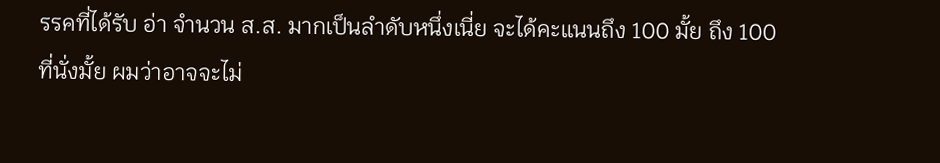รรคที่ได้รับ อ่า จำนวน ส.ส. มากเป็นลำดับหนึ่งเนี่ย จะได้คะแนนถึง 100 มั้ย ถึง 100 ที่นั่งมั้ย ผมว่าอาจจะไม่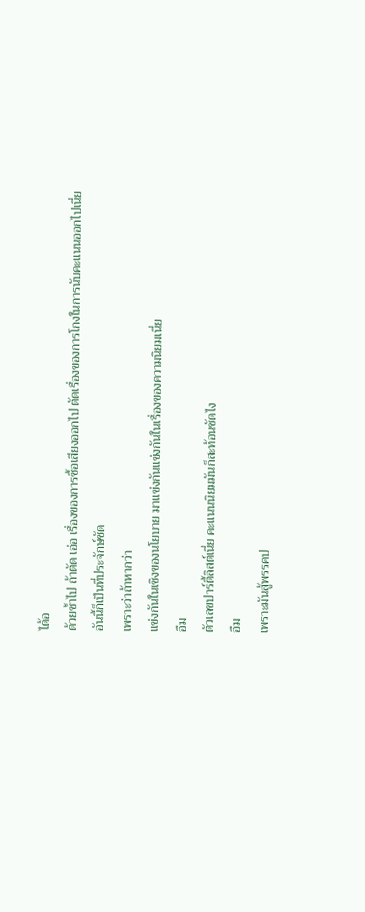ได้อ
ด้วยซ้ำไป ถ้าตัด เอ่อ เรื่องของการซื้อเสียงออกไป ตัดเรื่องของการโกงในการนับคะแนนออกไปเนี่ย
อันนี้ก็เป็นที่ประจักษ์ชัด
เพราะว่าถ้าหากว่า
แข่งกันในเชิงของนโยบาย มาแข่งกันแข่งกันในเรื่องของความนิยมเนี่ย
อืม
ตัวเลขปาร์ตี้ลิสต์เนี่ย คะแนนนิยมมันก็สะท้อนชัดไง
อืม
เพราะมันสู้พรรคป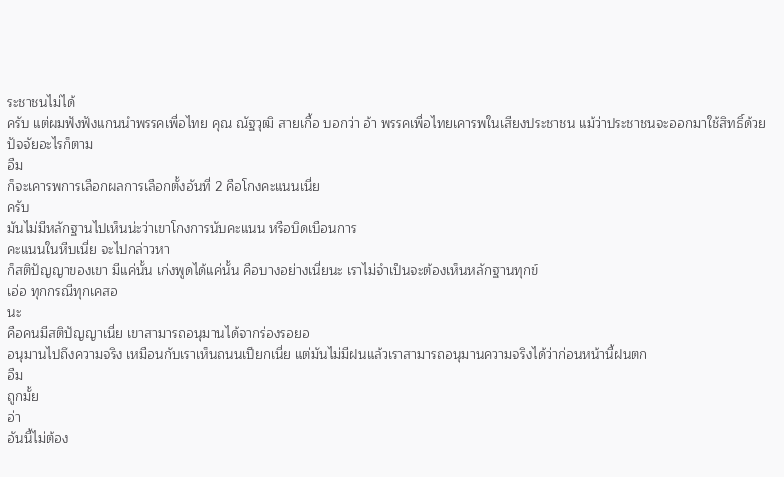ระชาชนไม่ได้
ครับ แต่ผมฟังฟังแกนนำพรรคเพื่อไทย คุณ ณัฐวุฒิ สายเกื้อ บอกว่า อ้า พรรคเพื่อไทยเคารพในเสียงประชาชน แม้ว่าประชาชนจะออกมาใช้สิทธิ์ด้วยปัจจัยอะไรก็ตาม
อืม
ก็จะเคารพการเลือกผลการเลือกตั้งอันที่ 2 คือโกงคะแนนเนี่ย
ครับ
มันไม่มีหลักฐานไปเห็นน่ะว่าเขาโกงการนับคะแนน หรือบิดเบือนการ
คะแนนในหีบเนี่ย จะไปกล่าวหา
ก็สติปัญญาของเขา มีแค่นั้น เก่งพูดได้แค่นั้น คือบางอย่างเนี่ยนะ เราไม่จำเป็นจะต้องเห็นหลักฐานทุกข์
เอ่อ ทุกกรณีทุกเคสอ
นะ
คือคนมีสติปัญญาเนี่ย เขาสามารถอนุมานได้จากร่องรอยอ
อนุมานไปถึงความจริง เหมือนกับเราเห็นถนนเปียกเนี่ย แต่มันไม่มีฝนแล้วเราสามารถอนุมานความจริงได้ว่าก่อนหน้านี้ฝนตก
อืม
ถูกมั้ย
อ่า
อันนี้ไม่ต้อง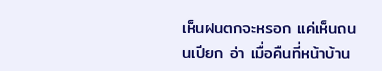เห็นฝนตกจะหรอก แค่เห็นถนนเปียก อ่า เมื่อคืนที่หน้าบ้าน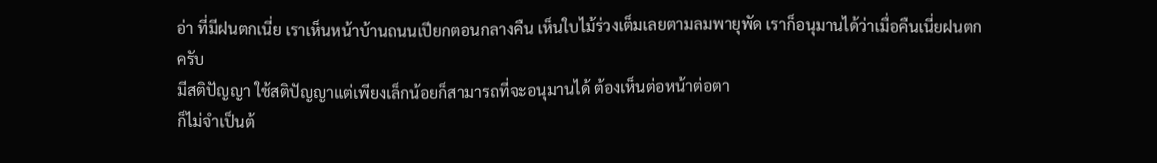อ่า ที่มีฝนตกเนี่ย เราเห็นหน้าบ้านถนนเปียกตอนกลางคืน เห็นใบไม้ร่วงเต็มเลยตามลมพายุพัด เราก็อนุมานได้ว่าเมื่อคืนเนี่ยฝนตก
ครับ
มีสติปัญญา ใช้สติปัญญาแต่เพียงเล็กน้อยก็สามารถที่จะอนุมานได้ ต้องเห็นต่อหน้าต่อตา
ก็ไม่จำเป็นต้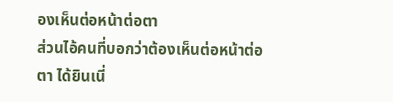องเห็นต่อหน้าต่อตา
ส่วนไอ้คนที่บอกว่าต้องเห็นต่อหน้าต่อตา ได้ยินเนี่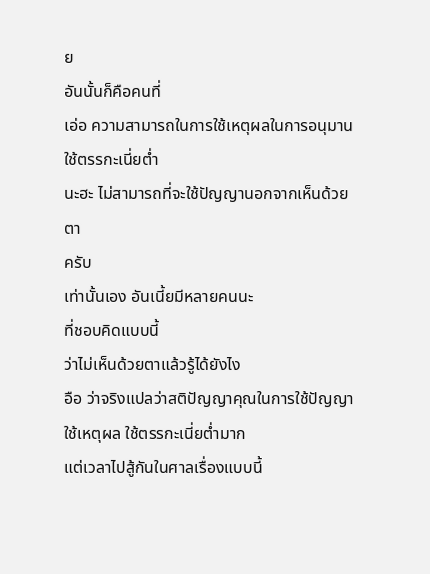ย
อันนั้นก็คือคนที่
เอ่อ ความสามารถในการใช้เหตุผลในการอนุมาน ใช้ตรรกะเนี่ยต่ำ
นะฮะ ไม่สามารถที่จะใช้ปัญญานอกจากเห็นด้วยตา
ครับ
เท่านั้นเอง อันเนี้ยมีหลายคนนะ
ที่ชอบคิดแบบนี้
ว่าไม่เห็นด้วยตาแล้วรู้ได้ยังไง
อือ ว่าจริงแปลว่าสติปัญญาคุณในการใช้ปัญญา ใช้เหตุผล ใช้ตรรกะเนี่ยต่ำมาก
แต่เวลาไปสู้กันในศาลเรื่องแบบนี้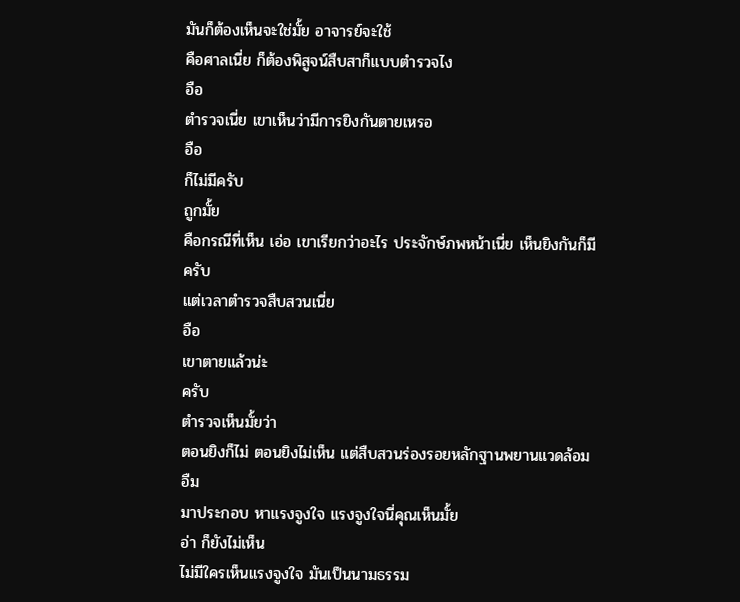มันก็ต้องเห็นจะใช่มั้ย อาจารย์จะใช้
คือศาลเนี่ย ก็ต้องพิสูจน์สืบสาก็แบบตำรวจไง
อือ
ตำรวจเนี่ย เขาเห็นว่ามีการยิงกันตายเหรอ
อือ
ก็ไม่มีครับ
ถูกมั้ย
คือกรณีที่เห็น เอ่อ เขาเรียกว่าอะไร ประจักษ์ภพหน้าเนี่ย เห็นยิงกันก็มี
ครับ
แต่เวลาตำรวจสืบสวนเนี่ย
อือ
เขาตายแล้วน่ะ
ครับ
ตำรวจเห็นมั้ยว่า
ตอนยิงก็ไม่ ตอนยิงไม่เห็น แต่สืบสวนร่องรอยหลักฐานพยานแวดล้อม
อืม
มาประกอบ หาแรงจูงใจ แรงจูงใจนี่คุณเห็นมั้ย
อ่า ก็ยังไม่เห็น
ไม่มีใครเห็นแรงจูงใจ มันเป็นนามธรรม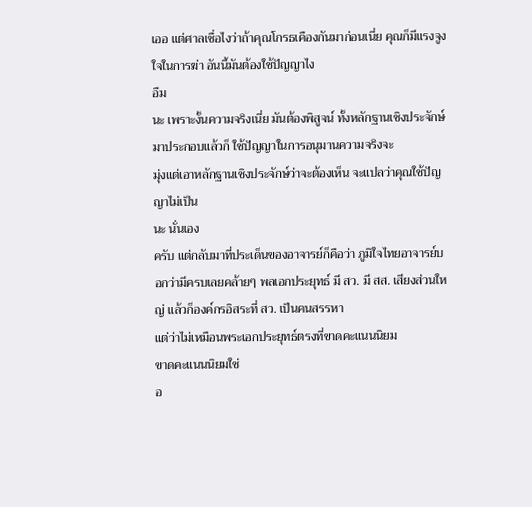เออ แต่ศาลเชื่อไงว่าถ้าคุณโกรธเคืองกันมาก่อนเนี่ย คุณก็มีแรงจูงใจในการฆ่า อันนี้มันต้องใช้ปัญญาไง
อืม
นะ เพราะงั้นความจริงเนี่ย มันต้องพิสูจน์ ทั้งหลักฐานเชิงประจักษ์มาประกอบแล้วก็ ใช้ปัญญาในการอนุมานความจริงจะ
มุ่งแต่เอาหลักฐานเชิงประจักษ์ว่าจะต้องเห็น จะแปลว่าคุณใช้ปัญญาไม่เป็น
นะ นั่นเอง
ครับ แต่กลับมาที่ประเด็นของอาจารย์ก็คือว่า ภูมิใจไทยอาจารย์บอกว่ามีครบเลยคล้ายๆ พลเอกประยุทธ์ มี สว. มี สส. เสียงส่วนใหญ่ แล้วก็องค์กรอิสระที่ สว. เป็นคนสรรหา
แต่ว่าไม่เหมือนพระเอกประยุทธ์ตรงที่ขาดคะแนนนิยม
ขาดคะแนนนิยมใช่
อ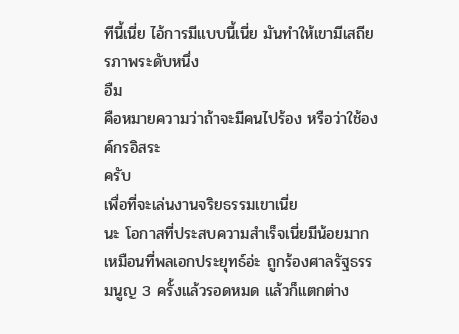ทีนี้เนี่ย ไอ้การมีแบบนี้เนี่ย มันทำให้เขามีเสถียรภาพระดับหนึ่ง
อืม
คือหมายความว่าถ้าจะมีคนไปร้อง หรือว่าใช้องค์กรอิสระ
ครับ
เพื่อที่จะเล่นงานจริยธรรมเขาเนี่ย
นะ โอกาสที่ประสบความสำเร็จเนี่ยมีน้อยมาก เหมือนที่พลเอกประยุทธ์อ่ะ ถูกร้องศาลรัฐธรรมนูญ 3 ครั้งแล้วรอดหมด แล้วก็แตกต่าง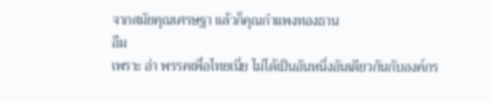จากสมัยคุณเศรษฐา แล้วก็คุณกำแพงทองธาน
อืม
เพราะ อ่า พรรคเพื่อไทยเนี่ย ไม่ได้เป็นอันหนึ่งอันเดียวกันกับองค์กร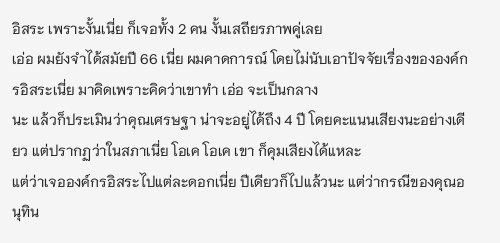อิสระ เพราะงั้นเนี่ย ก็เจอทั้ง 2 คน งั้นเสถียรภาพคู่เลย
เอ่อ ผมยังจำได้สมัยปี 66 เนี่ย ผมคาดการณ์ โดยไม่นับเอาปัจจัยเรื่องขององค์กรอิสระเนี่ย มาคิดเพราะคิดว่าเขาทำ เอ่อ จะเป็นกลาง
นะ แล้วก็ประเมินว่าคุณเศรษฐา น่าจะอยู่ได้ถึง 4 ปี โดยคะแนนเสียงนะอย่างเดียว แต่ปรากฏว่าในสภาเนี่ย โอเค โอเค เขา ก็คุมเสียงได้แหละ
แต่ว่าเจอองค์กรอิสระไปแต่ละดอกเนี่ย ปีเดียวก็ไปแล้วนะ แต่ว่ากรณีของคุณอนุทิน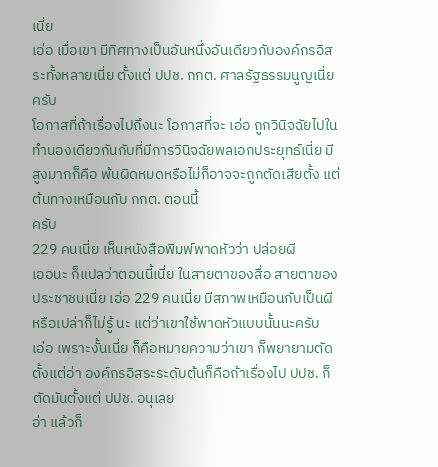เนี่ย
เอ่อ เมื่อเขา มีทิศทางเป็นอันหนึ่งอันเดียวกับองค์กรอิสระทั้งหลายเนี่ย ตั้งแต่ ปปช. กกต. ศาลรัฐธรรมนูญเนี่ย
ครับ
โอกาสที่ถ้าเรื่องไปถึงนะ โอกาสที่จะ เอ่อ ถูกวินิจฉัยไปในทำนองเดียวกันกับที่มีการวินิจฉัยพลเอกประยุทธ์เนี่ย มีสูงมากก็คือ พ้นผิดหมดหรือไม่ก็อาจจะถูกตัดเสียตั้ง แต่ต้นทางเหมือนกับ กกต. ตอนนี้
ครับ
229 คนเนี่ย เห็นหนังสือพิมพ์พาดหัวว่า ปล่อยผี
เออนะ ก็แปลว่าตอนนี้เนี่ย ในสายตาของสื่อ สายตาของประชาชนเนี่ย เอ่อ 229 คนเนี่ย มีสภาพเหมือนกับเป็นผี หรือเปล่าก็ไม่รู้ นะ แต่ว่าเขาใช้พาดหัวแบบนั้นนะครับ
เอ่อ เพราะงั้นเนี่ย ก็คือหมายความว่าเขา ก็พยายามตัดตั้งแต่อ่า องค์กรอิสระระดับต้นก็คือถ้าเรื่องไป ปปช. ก็ตัดมันตั้งแต่ ปปช. อนุเลย
อ่า แล้วก็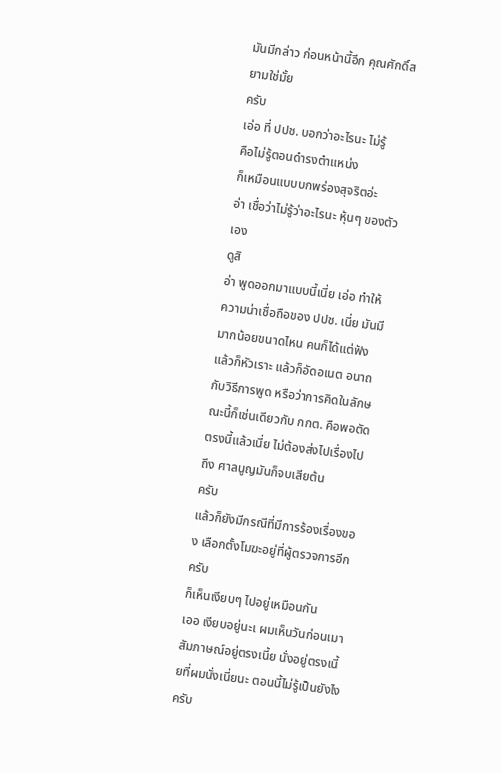มันมีกล่าว ก่อนหน้านี้อีก คุณศักดิ์สยามใช่มั้ย
ครับ
เอ่อ ที่ ปปช. บอกว่าอะไรนะ ไม่รู้
คือไม่รู้ตอนดำรงตำแหน่ง
ก็เหมือนแบบบกพร่องสุจริตอ่ะ
อ่า เชื่อว่าไม่รู้ว่าอะไรนะ หุ้นๆ ของตัว เอง
ดูสิ
อ่า พูดออกมาแบบนี้เนี่ย เอ่อ ทำให้ความน่าเชื่อถือของ ปปช. เนี่ย มันมีมากน้อยขนาดไหน คนก็ได้แต่ฟังแล้วก็หัวเราะ แล้วก็อัดอเนต อนาถกับวิธีการพูด หรือว่าการคิดในลักษณะนี้ก็เช่นเดียวกับ กกต. คือพอตัดตรงนี้แล้วเนี่ย ไม่ต้องส่งไปเรื่องไปถึง ศาลนูญมันก็จบเสียต้น
ครับ
แล้วก็ยังมีกรณีที่มีการร้องเรื่องของ เลือกตั้งโมฆะอยู่ที่ผู้ตรวจการอีก
ครับ
ก็เห็นเงียบๆ ไปอยู่เหมือนกัน
เออ เงียบอยู่นะเ ผมเห็นวันก่อนเมาสัมภาษณ์อยู่ตรงเนี้ย นั่งอยู่ตรงเนี้ยที่ผมนั่งเนี่ยนะ ตอนนี้ไม่รู้เป็นยังไงครับ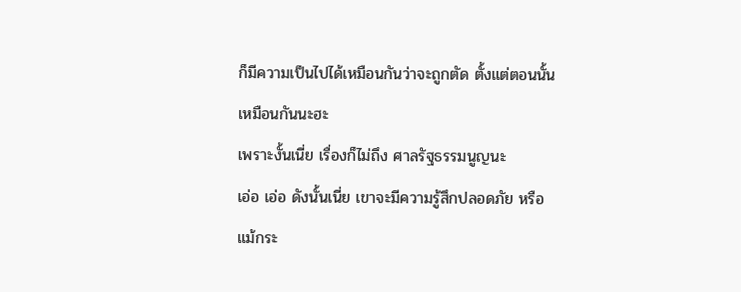ก็มีความเป็นไปได้เหมือนกันว่าจะถูกตัด ตั้งแต่ตอนนั้นเหมือนกันนะฮะ
เพราะงั้นเนี่ย เรื่องก็ไม่ถึง ศาลรัฐธรรมนูญนะ
เอ่อ เอ่อ ดังนั้นเนี่ย เขาจะมีความรู้สึกปลอดภัย หรือแม้กระ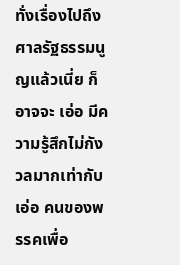ทั่งเรื่องไปถึง ศาลรัฐธรรมนูญแล้วเนี่ย ก็
อาจจะ เอ่อ มีความรู้สึกไม่กังวลมากเท่ากับ เอ่อ คนของพรรคเพื่อ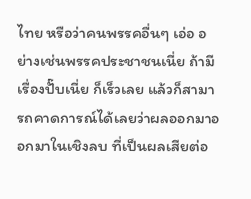ไทย หรือว่าคนพรรคอื่นๆ เอ่อ อย่างเช่นพรรคประชาชนเนี่ย ถ้ามีเรื่องปั๊บเนี่ย ก็เร็วเลย แล้วก็สามารถคาดการณ์ได้เลยว่าผลออกมาออกมาในเชิงลบ ที่เป็นผลเสียต่อ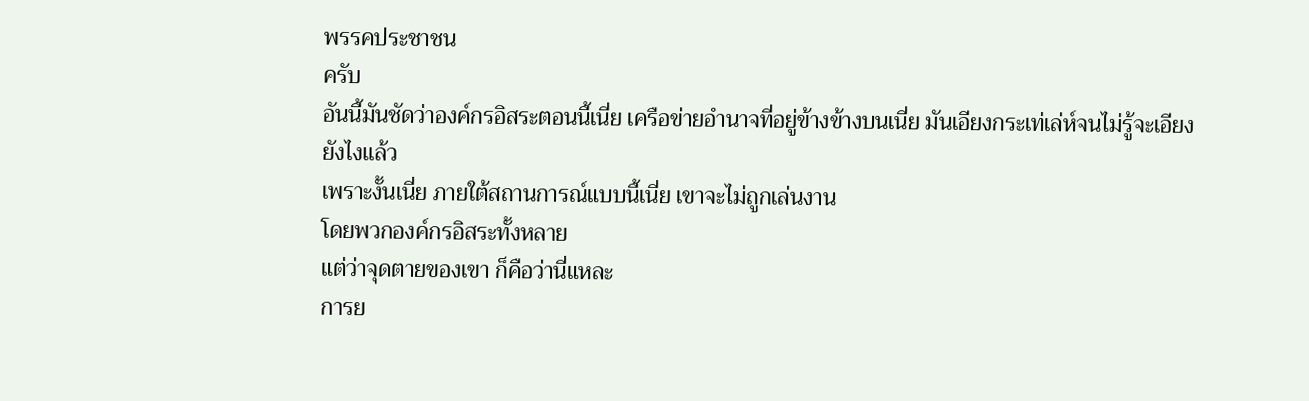พรรคประชาชน
ครับ
อันนี้มันชัดว่าองค์กรอิสระตอนนี้เนี่ย เครือข่ายอำนาจที่อยู่ข้างข้างบนเนี่ย มันเอียงกระเท่เล่ห์จนไม่รู้จะเอียงยังไงแล้ว
เพราะงั้นเนี่ย ภายใต้สถานการณ์แบบนี้เนี่ย เขาจะไม่ถูกเล่นงาน
โดยพวกองค์กรอิสระทั้งหลาย
แต่ว่าจุดตายของเขา ก็คือว่านี่แหละ
การย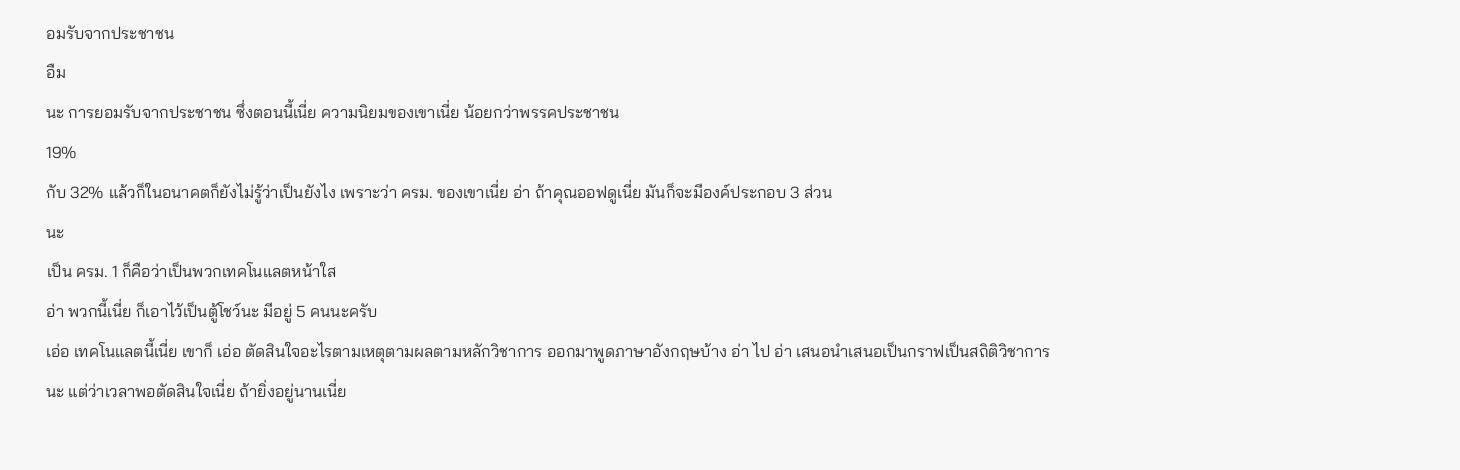อมรับจากประชาชน
อืม
นะ การยอมรับจากประชาชน ซึ่งตอนนี้เนี่ย ความนิยมของเขาเนี่ย น้อยกว่าพรรคประชาชน
19%
กับ 32% แล้วก็ในอนาคตก็ยังไม่รู้ว่าเป็นยังไง เพราะว่า ครม. ของเขาเนี่ย อ่า ถ้าคุณออฟดูเนี่ย มันก็จะมีองค์ประกอบ 3 ส่วน
นะ
เป็น ครม. 1 ก็คือว่าเป็นพวกเทคโนแลตหน้าใส
อ่า พวกนี้เนี่ย ก็เอาไว้เป็นตู้โชว์นะ มีอยู่ 5 คนนะครับ
เอ่อ เทคโนแลตนี้เนี่ย เขาก็ เอ่อ ตัดสินใจอะไรตามเหตุตามผลตามหลักวิชาการ ออกมาพูดภาษาอังกฤษบ้าง อ่า ไป อ่า เสนอนำเสนอเป็นกราฟเป็นสถิติวิชาการ
นะ แต่ว่าเวลาพอตัดสินใจเนี่ย ถ้ายิ่งอยู่นานเนี่ย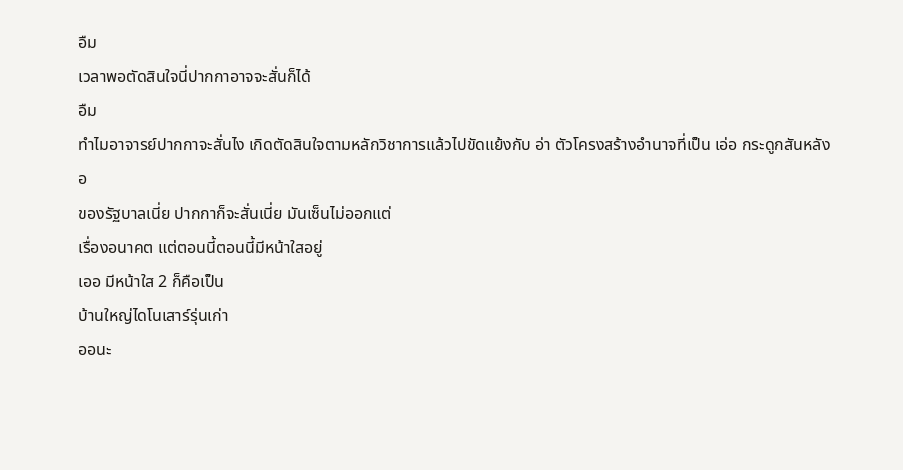อืม
เวลาพอตัดสินใจนี่ปากกาอาจจะสั่นก็ได้
อืม
ทำไมอาจารย์ปากกาจะสั่นไง เกิดตัดสินใจตามหลักวิชาการแล้วไปขัดแย้งกับ อ่า ตัวโครงสร้างอำนาจที่เป็น เอ่อ กระดูกสันหลัง
อ
ของรัฐบาลเนี่ย ปากกาก็จะสั่นเนี่ย มันเซ็นไม่ออกแต่
เรื่องอนาคต แต่ตอนนี้ตอนนี้มีหน้าใสอยู่
เออ มีหน้าใส 2 ก็คือเป็น
บ้านใหญ่ไดโนเสาร์รุ่นเก่า
ออนะ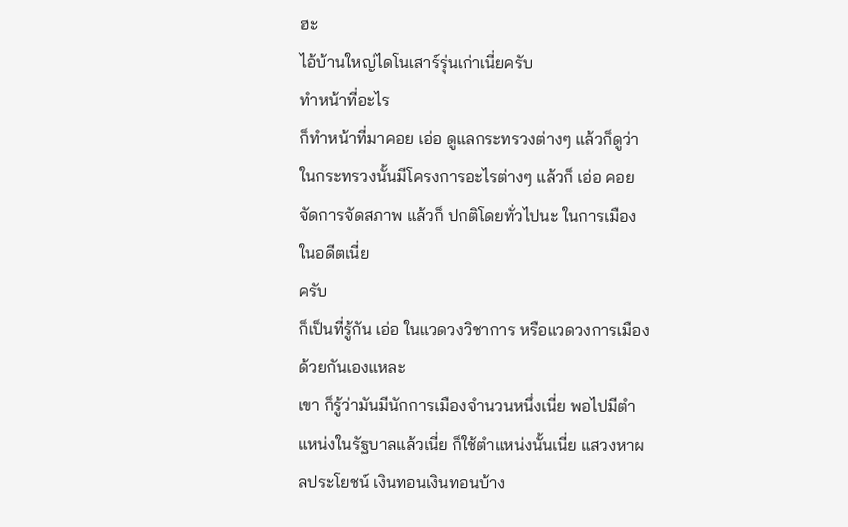ฮะ
ไอ้บ้านใหญ่ไดโนเสาร์รุ่นเก่าเนี่ยครับ
ทำหน้าที่อะไร
ก็ทำหน้าที่มาคอย เอ่อ ดูแลกระทรวงต่างๆ แล้วก็ดูว่าในกระทรวงนั้นมีโครงการอะไรต่างๆ แล้วก็ เอ่อ คอยจัดการจัดสภาพ แล้วก็ ปกติโดยทั่วไปนะ ในการเมืองในอดีตเนี่ย
ครับ
ก็เป็นที่รู้กัน เอ่อ ในแวดวงวิชาการ หรือแวดวงการเมืองด้วยกันเองแหละ
เขา ก็รู้ว่ามันมีนักการเมืองจำนวนหนึ่งเนี่ย พอไปมีตำแหน่งในรัฐบาลแล้วเนี่ย ก็ใช้ตำแหน่งนั้นเนี่ย แสวงหาผลประโยชน์ เงินทอนเงินทอนบ้าง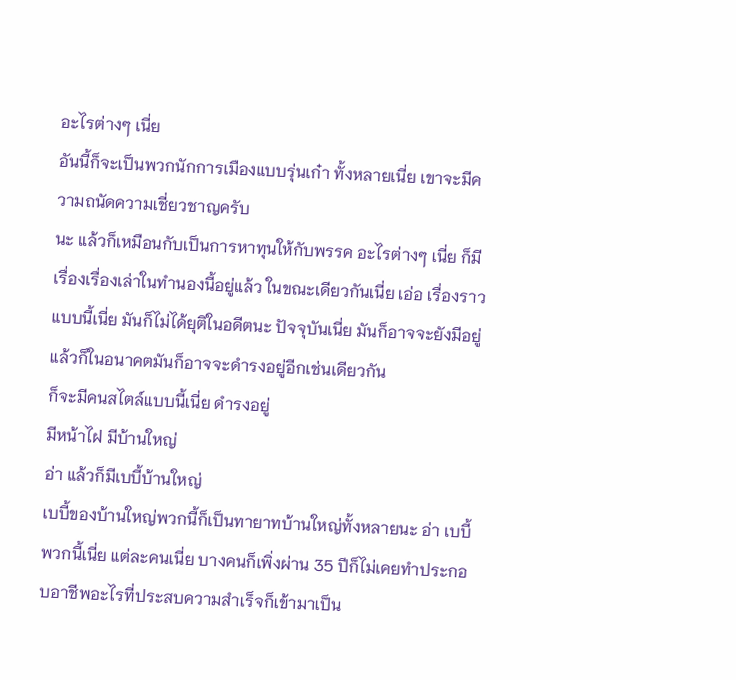อะไรต่างๆ เนี่ย
อันนี้ก็จะเป็นพวกนักการเมืองแบบรุ่นเก๋า ทั้งหลายเนี่ย เขาจะมีความถนัดความเชี่ยวชาญครับ
นะ แล้วก็เหมือนกับเป็นการหาทุนให้กับพรรค อะไรต่างๆ เนี่ย ก็มีเรื่องเรื่องเล่าในทำนองนี้อยู่แล้ว ในขณะเดียวกันเนี่ย เอ่อ เรื่องราวแบบนี้เนี่ย มันก็ไม่ได้ยุติในอดีตนะ ปัจจุบันเนี่ย มันก็อาจจะยังมีอยู่ แล้วก็ในอนาคตมันก็อาจจะดำรงอยู่อีกเช่นเดียวกัน
ก็จะมีคนสไตล์แบบนี้เนี่ย ดำรงอยู่
มีหน้าไฝ มีบ้านใหญ่
อ่า แล้วก็มีเบบี้บ้านใหญ่
เบบี้ของบ้านใหญ่พวกนี้ก็เป็นทายาทบ้านใหญ่ทั้งหลายนะ อ่า เบบี้พวกนี้เนี่ย แต่ละคนเนี่ย บางคนก็เพิ่งผ่าน 35 ปีก็ไม่เคยทำประกอบอาชีพอะไรที่ประสบความสำเร็จก็เข้ามาเป็น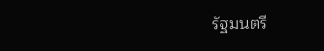รัฐมนตรี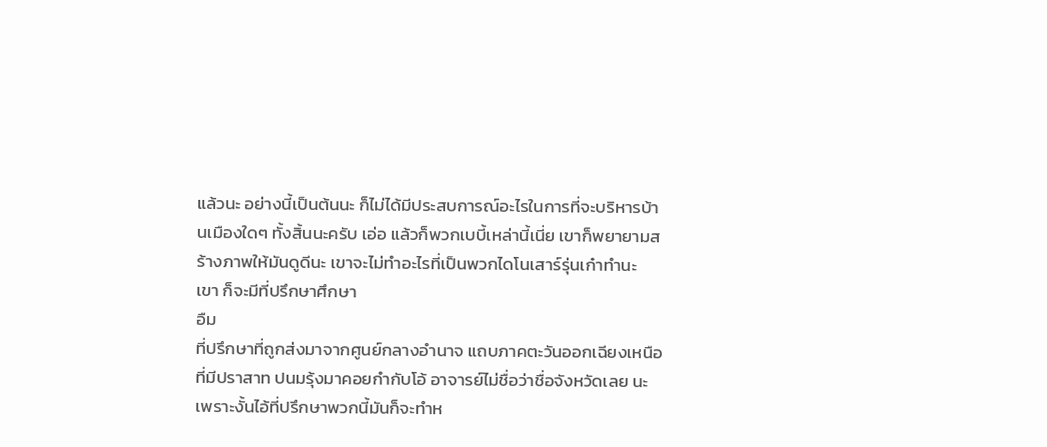แล้วนะ อย่างนี้เป็นต้นนะ ก็ไม่ได้มีประสบการณ์อะไรในการที่จะบริหารบ้านเมืองใดๆ ทั้งสิ้นนะครับ เอ่อ แล้วก็พวกเบบี้เหล่านี้เนี่ย เขาก็พยายามสร้างภาพให้มันดูดีนะ เขาจะไม่ทำอะไรที่เป็นพวกไดโนเสาร์รุ่นเก๋าทำนะ
เขา ก็จะมีที่ปรึกษาศึกษา
อืม
ที่ปรึกษาที่ถูกส่งมาจากศูนย์กลางอำนาจ แถบภาคตะวันออกเฉียงเหนือที่มีปราสาท ปนมรุ้งมาคอยกำกับโอ้ อาจารย์ไม่ชื่อว่าชื่อจังหวัดเลย นะ เพราะงั้นไอ้ที่ปรึกษาพวกนี้มันก็จะทำห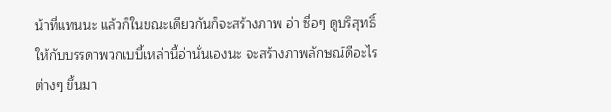น้าที่แทนนะ แล้วก็ในขณะเดียวกันก็จะสร้างภาพ อ่า ซื่อๆ ดูบริสุทธิ์ให้กับบรรดาพวกเบบี้เหล่านี้อ่านั่นเองนะ จะสร้างภาพลักษณ์ดีอะไรต่างๆ ขึ้นมา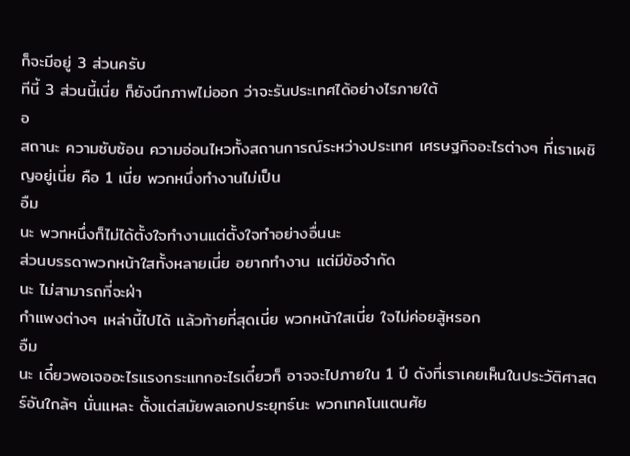ก็จะมีอยู่ 3 ส่วนครับ
ทีนี้ 3 ส่วนนี้เนี่ย ก็ยังนึกภาพไม่ออก ว่าจะรันประเทศได้อย่างไรภายใต้
อ
สถานะ ความซับซ้อน ความอ่อนไหวทั้งสถานการณ์ระหว่างประเทศ เศรษฐกิจอะไรต่างๆ ที่เราเผชิญอยู่เนี่ย คือ 1 เนี่ย พวกหนึ่งทำงานไม่เป็น
อืม
นะ พวกหนึ่งก็ไม่ได้ตั้งใจทำงานแต่ตั้งใจทำอย่างอื่นนะ
ส่วนบรรดาพวกหน้าใสทั้งหลายเนี่ย อยากทำงาน แต่มีข้อจำกัด
นะ ไม่สามารถที่จะฝ่า
กำแพงต่างๆ เหล่านี้ไปได้ แล้วท้ายที่สุดเนี่ย พวกหน้าใสเนี่ย ใจไม่ค่อยสู้หรอก
อืม
นะ เดี๋ยวพอเจออะไรแรงกระแทกอะไรเดี๋ยวก็ อาจจะไปภายใน 1 ปี ดังที่เราเคยเห็นในประวัติศาสตร์อันใกล้ๆ นั่นแหละ ตั้งแต่สมัยพลเอกประยุทธ์นะ พวกเทคโนแตนศัย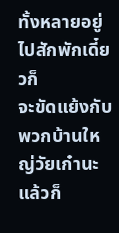ทั้งหลายอยู่ไปสักพักเดี๋ยวก็
จะขัดแย้งกับพวกบ้านใหญ่วัยเก๋านะ แล้วก็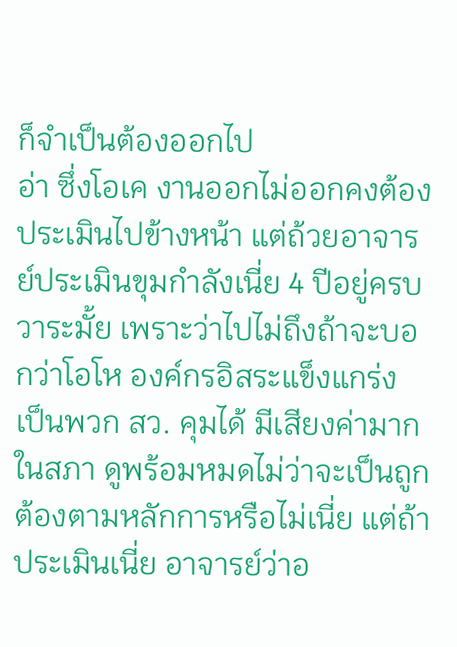ก็จำเป็นต้องออกไป
อ่า ซึ่งโอเค งานออกไม่ออกคงต้องประเมินไปข้างหน้า แต่ถ้วยอาจารย์ประเมินขุมกำลังเนี่ย 4 ปีอยู่ครบวาระมั้ย เพราะว่าไปไม่ถึงถ้าจะบอกว่าโอโห องค์กรอิสระแข็งแกร่ง เป็นพวก สว. คุมได้ มีเสียงค่ามากในสภา ดูพร้อมหมดไม่ว่าจะเป็นถูกต้องตามหลักการหรือไม่เนี่ย แต่ถ้าประเมินเนี่ย อาจารย์ว่าอ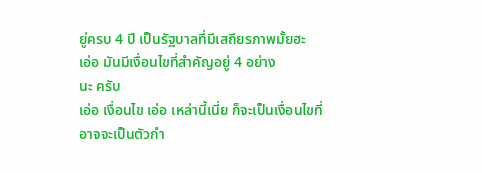ยู่ครบ 4 ปี เป็นรัฐบาลที่มีเสถียรภาพมั้ยฮะ
เอ่อ มันมีเงื่อนไขที่สำคัญอยู่ 4 อย่าง
นะ ครับ
เอ่อ เงื่อนไข เอ่อ เหล่านี้เนี่ย ก็จะเป็นเงื่อนไขที่อาจจะเป็นตัวกำ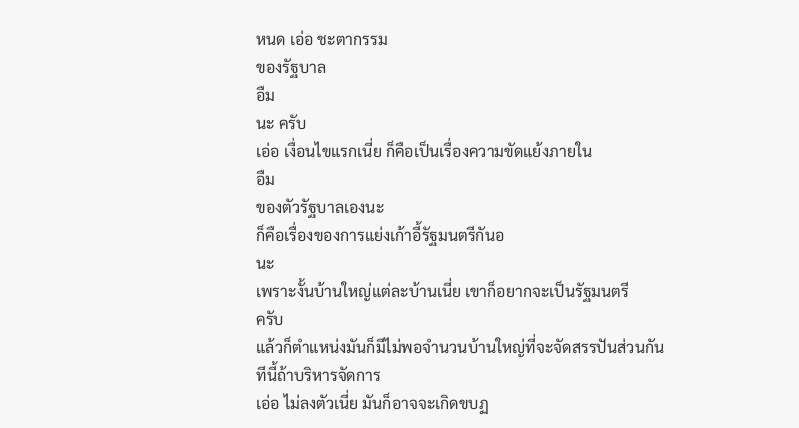หนด เอ่อ ชะตากรรม
ของรัฐบาล
อืม
นะ ครับ
เอ่อ เงื่อนไขแรกเนี่ย ก็คือเป็นเรื่องความขัดแย้งภายใน
อืม
ของตัวรัฐบาลเองนะ
ก็คือเรื่องของการแย่งเก้าอี้รัฐมนตรีกันอ
นะ
เพราะงั้นบ้านใหญ่แต่ละบ้านเนี่ย เขาก็อยากจะเป็นรัฐมนตรี
ครับ
แล้วก็ตำแหน่งมันก็มีไม่พอจำนวนบ้านใหญ่ที่จะจัดสรรปันส่วนกัน
ทีนี้ถ้าบริหารจัดการ
เอ่อ ไม่ลงตัวเนี่ย มันก็อาจจะเกิดขบฏ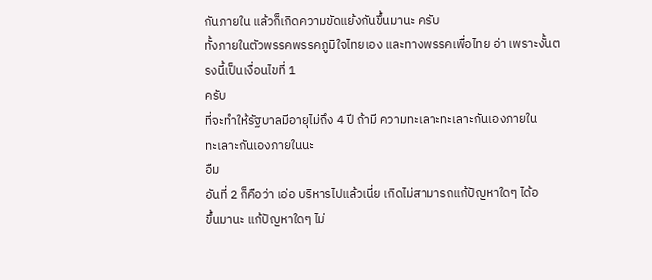กันภายใน แล้วก็เกิดความขัดแย้งกันขึ้นมานะ ครับ
ทั้งภายในตัวพรรคพรรคภูมิใจไทยเอง และทางพรรคเพื่อไทย อ่า เพราะงั้นตรงนี้เป็นเงื่อนไขที่ 1
ครับ
ที่จะทำให้รัฐบาลมีอายุไม่ถึง 4 ปี ถ้ามี ความทะเลาะทะเลาะกันเองภายใน
ทะเลาะกันเองภายในนะ
อืม
อันที่ 2 ก็คือว่า เอ่อ บริหารไปแล้วเนี่ย เกิดไม่สามารถแก้ปัญหาใดๆ ได้อ
ขึ้นมานะ แก้ปัญหาใดๆ ไม่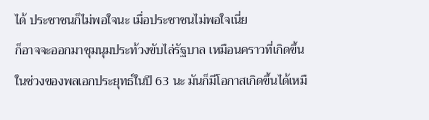ได้ ประชาชนก็ไม่พอใจนะ เมื่อประชาชนไม่พอใจเนี่ย
ก็อาจจะออกมาชุมนุมประท้วงขับไล่รัฐบาล เหมือนคราวที่เกิดขึ้นในช่วงของพลเอกประยุทธ์ในปี 63 นะ มันก็มีโอกาสเกิดขึ้นได้เหมื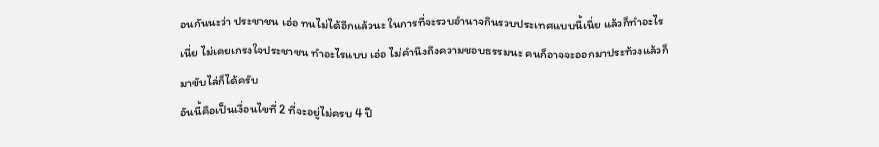อนกันนะว่า ประชาชน เอ่อ ทนไม่ได้อีกแล้วนะ ในการที่จะรวบอำนาจกินรวบประเทศแบบนี้เนี่ย แล้วก็ทำอะไรเนี่ย ไม่เคยเกรงใจประชาชน ทำอะไรแบบ เอ่อ ไม่คำนึงถึงความชอบธรรมนะ คนก็อาจจะออกมาประท้วงแล้วก็มาขับไล่ก็ได้ครับ
อันนี้คือเป็นเงื่อนไขที่ 2 ที่จะอยู่ไม่ครบ 4 ปี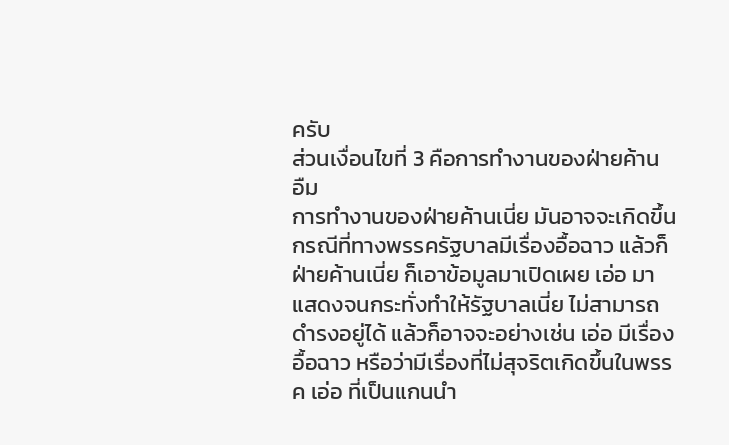ครับ
ส่วนเงื่อนไขที่ 3 คือการทำงานของฝ่ายค้าน
อืม
การทำงานของฝ่ายค้านเนี่ย มันอาจจะเกิดขึ้นกรณีที่ทางพรรครัฐบาลมีเรื่องอื้อฉาว แล้วก็ฝ่ายค้านเนี่ย ก็เอาข้อมูลมาเปิดเผย เอ่อ มาแสดงจนกระทั่งทำให้รัฐบาลเนี่ย ไม่สามารถดำรงอยู่ได้ แล้วก็อาจจะอย่างเช่น เอ่อ มีเรื่องอื้อฉาว หรือว่ามีเรื่องที่ไม่สุจริตเกิดขึ้นในพรรค เอ่อ ที่เป็นแกนนำ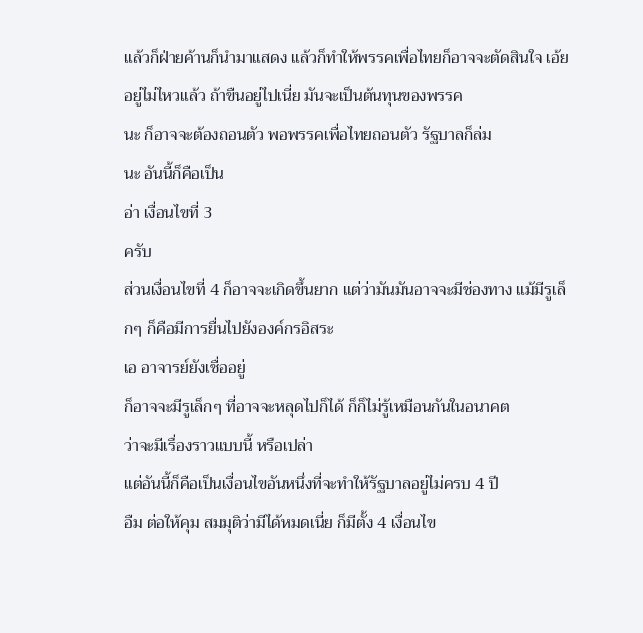แล้วก็ฝ่ายค้านก็นำมาแสดง แล้วก็ทำให้พรรคเพื่อไทยก็อาจจะตัดสินใจ เอ้ย อยู่ไม่ไหวแล้ว ถ้าขืนอยู่ไปเนี่ย มันจะเป็นต้นทุนของพรรค
นะ ก็อาจจะต้องถอนตัว พอพรรคเพื่อไทยถอนตัว รัฐบาลก็ล่ม
นะ อันนี้ก็คือเป็น
อ่า เงื่อนไขที่ 3
ครับ
ส่วนเงื่อนไขที่ 4 ก็อาจจะเกิดขึ้นยาก แต่ว่ามันมันอาจจะมีช่องทาง แม้มีรูเล็กๆ ก็คือมีการยื่นไปยังองค์กรอิสระ
เอ อาจารย์ยังเชื่ออยู่
ก็อาจจะมีรูเล็กๆ ที่อาจจะหลุดไปก็ได้ ก็ก็ไม่รู้เหมือนกันในอนาคต
ว่าจะมีเรื่องราวแบบนี้ หรือเปล่า
แต่อันนี้ก็คือเป็นเงื่อนไขอันหนึ่งที่จะทำให้รัฐบาลอยู่ไม่ครบ 4 ปี
อืม ต่อให้คุม สมมุติว่ามีได้หมดเนี่ย ก็มีตั้ง 4 เงื่อนไข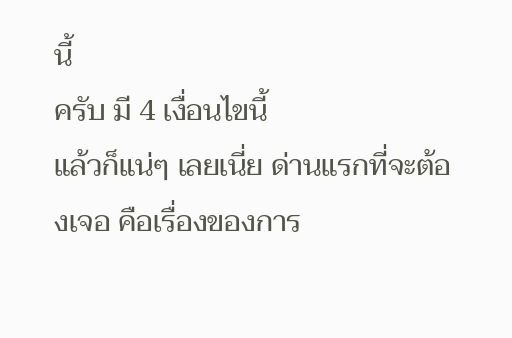นี้
ครับ มี 4 เงื่อนไขนี้
แล้วก็แน่ๆ เลยเนี่ย ด่านแรกที่จะต้องเจอ คือเรื่องของการ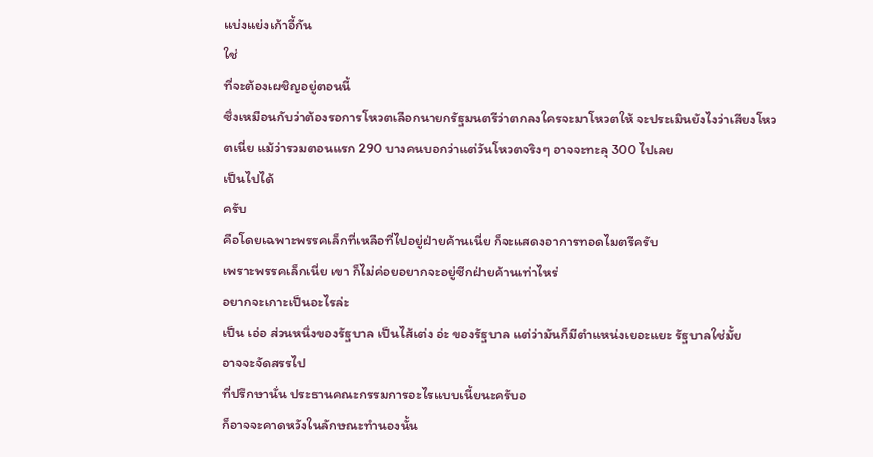แบ่งแย่งเก้าอี้กัน
ใช่
ที่จะต้องเผชิญอยู่ตอนนี้
ซึ่งเหมือนกับว่าต้องรอการโหวตเลือกนายกรัฐมนตรีว่าตกลงใครจะมาโหวตให้ จะประเมินยังไงว่าเสียงโหวตเนี่ย แม้ว่ารวมตอนแรก 290 บางคนบอกว่าแต่วันโหวตจริงๆ อาจจะทะลุ 300 ไปเลย
เป็นไปได้
ครับ
คือโดยเฉพาะพรรคเล็กที่เหลือที่ไปอยู่ฝ่ายค้านเนี่ย ก็จะแสดงอาการทอดไมตรีครับ
เพราะพรรคเล็กเนี่ย เขา ก็ไม่ค่อยอยากจะอยู่ซีกฝ่ายค้านเท่าไหร่
อยากจะเกาะเป็นอะไรล่ะ
เป็น เอ่อ ส่วนหนึ่งของรัฐบาล เป็นไส้เต่ง อ่ะ ของรัฐบาล แต่ว่ามันก็มีตำแหน่งเยอะแยะ รัฐบาลใช่มั้ย
อาจจะจัดสรรไป
ที่ปรึกษานั่น ประธานคณะกรรมการอะไรแบบเนี้ยนะครับอ
ก็อาจจะคาดหวังในลักษณะทำนองนั้น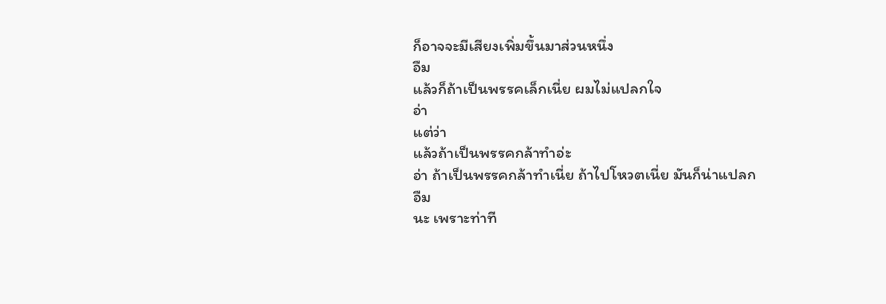ก็อาจจะมีเสียงเพิ่มขึ้นมาส่วนหนึ่ง
อืม
แล้วก็ถ้าเป็นพรรคเล็กเนี่ย ผมไม่แปลกใจ
อ่า
แต่ว่า
แล้วถ้าเป็นพรรคกล้าทำอ่ะ
อ่า ถ้าเป็นพรรคกล้าทำเนี่ย ถ้าไปโหวตเนี่ย มันก็น่าแปลก
อืม
นะ เพราะท่าที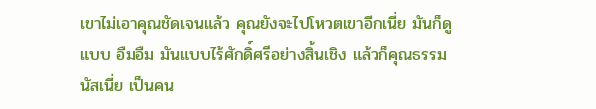เขาไม่เอาคุณชัดเจนแล้ว คุณยังจะไปโหวตเขาอีกเนี่ย มันก็ดูแบบ อืมอืม มันแบบไร้ศักดิ์ศรีอย่างสิ้นเชิง แล้วก็คุณธรรมนัสเนี่ย เป็นคน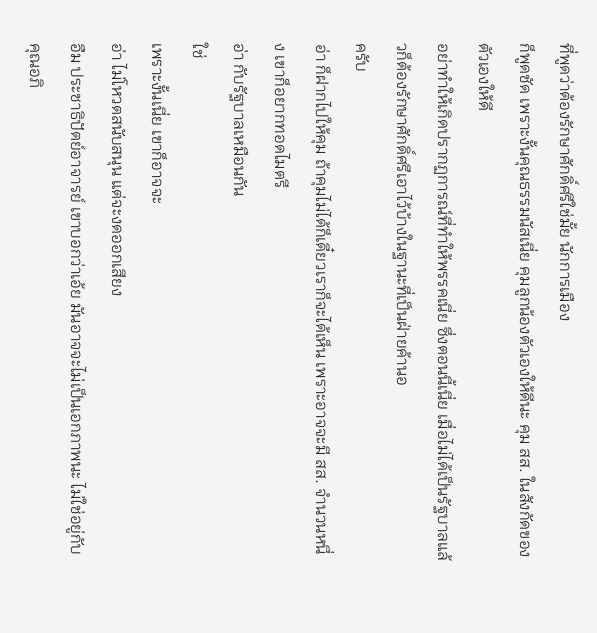ที่พูดว่าต้องรักษาศักดิ์ศรีใช่มั้ย นักการเมือง
ก็พูดชัด เพราะงั้นคุณธรรมนัสเนี่ย คุมลูกน้องตัวเองให้ดีนะ คุม สส. ในสังกัดของตัวเองให้ดี
อย่าทำให้เกิดปรากฏการณ์ที่ทำให้พรรคเนี่ย ซึ่งตอนนี้เนี่ย เมื่อไม่ได้เป็นรัฐบาลแล้วก็ต้องรักษาศักดิ์ศรีเอาไว้บ้างในฐานะที่เป็นฝ่ายค้านอ
ครับ
อ่า ก็ฝากไปให้คุม ถ้าคุมไม่ได้ก็เดี๋ยวเราก็จะได้เห็น เพราะอาจจะมี สส. จำนวนหนึ่ง เขาก็อยากทอดไมตรี
อ่า กับรัฐบาลเหมือนกัน
ใช่
เพราะงั้นเนี่ย เขาก็อาจจะ
อ่า ไม่โหวตสนับสนุน แต่จะงดออกเสียง
อืม ประชาธิปัตย์อาจารย์ เขาบอกว่าเอ้ย มันอาจจะไม่เป็นเอกภาพนะ ไม่ใช่อยู่กับคุณอภิ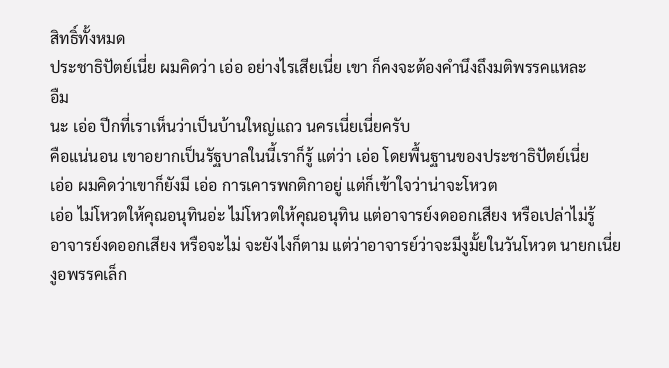สิทธิ์ทั้งหมด
ประชาธิปัตย์เนี่ย ผมคิดว่า เอ่อ อย่างไรเสียเนี่ย เขา ก็คงจะต้องคำนึงถึงมติพรรคแหละ
อืม
นะ เอ่อ ปีกที่เราเห็นว่าเป็นบ้านใหญ่แถว นครเนี่ยเนี่ยครับ
คือแน่นอน เขาอยากเป็นรัฐบาลในนี้เราก็รู้ แต่ว่า เอ่อ โดยพื้นฐานของประชาธิปัตย์เนี่ย
เอ่อ ผมคิดว่าเขาก็ยังมี เอ่อ การเคารพกติกาอยู่ แต่ก็เข้าใจว่าน่าจะโหวต
เอ่อ ไม่โหวตให้คุณอนุทินอ่ะ ไม่โหวตให้คุณอนุทิน แต่อาจารย์งดออกเสียง หรือเปล่าไม่รู้
อาจารย์งดออกเสียง หรือจะไม่ จะยังไงก็ตาม แต่ว่าอาจารย์ว่าจะมีงูมั้ยในวันโหวต นายกเนี่ยงูอพรรคเล็ก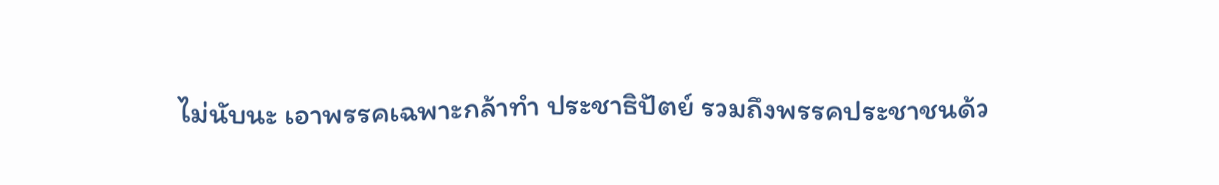ไม่นับนะ เอาพรรคเฉพาะกล้าทำ ประชาธิปัตย์ รวมถึงพรรคประชาชนด้ว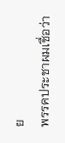ย
พรรคประชาผมเชื่อว่า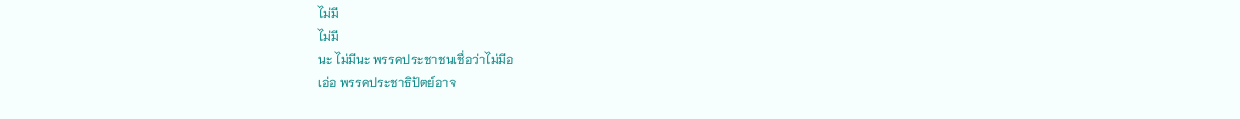ไม่มี
ไม่มี
นะ ไม่มีนะ พรรคประชาชนเชื่อว่าไม่มีอ
เอ่อ พรรคประชาธิปัตย์อาจ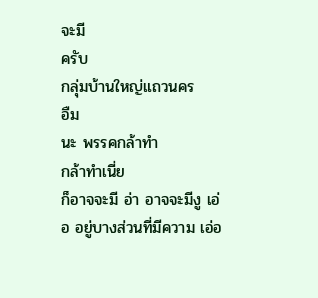จะมี
ครับ
กลุ่มบ้านใหญ่แถวนคร
อืม
นะ พรรคกล้าทำ
กล้าทำเนี่ย
ก็อาจจะมี อ่า อาจจะมีงู เอ่อ อยู่บางส่วนที่มีความ เอ่อ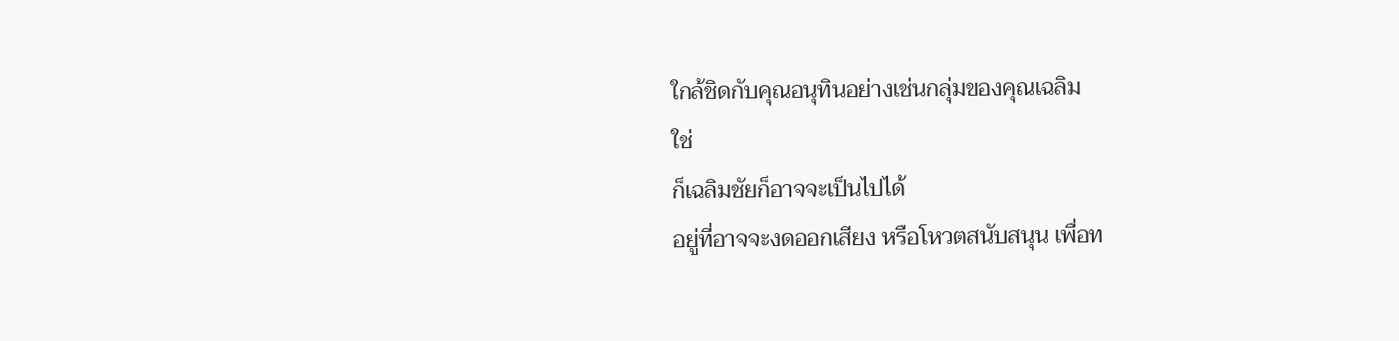ใกล้ชิดกับคุณอนุทินอย่างเช่นกลุ่มของคุณเฉลิม
ใช่
ก็เฉลิมชัยก็อาจจะเป็นไปได้
อยู่ที่อาจจะงดออกเสียง หรือโหวตสนับสนุน เพื่อท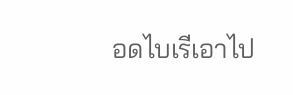อดไบเรีเอาไป